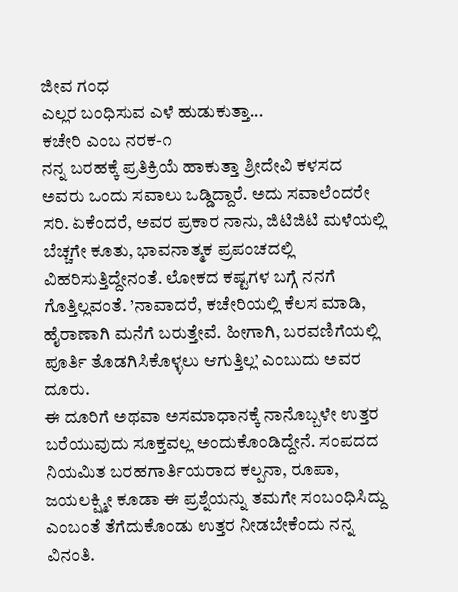ಜೀವ ಗಂಧ
ಎಲ್ಲರ ಬಂಧಿಸುವ ಎಳೆ ಹುಡುಕುತ್ತಾ...
ಕಚೇರಿ ಎಂಬ ನರಕ-೧
ನನ್ನ ಬರಹಕ್ಕೆ ಪ್ರತಿಕ್ರಿಯೆ ಹಾಕುತ್ತಾ ಶ್ರೀದೇವಿ ಕಳಸದ ಅವರು ಒಂದು ಸವಾಲು ಒಡ್ಡಿದ್ದಾರೆ. ಅದು ಸವಾಲೆಂದರೇ ಸರಿ. ಏಕೆಂದರೆ, ಅವರ ಪ್ರಕಾರ ನಾನು, ಜಿಟಿಜಿಟಿ ಮಳೆಯಲ್ಲಿ ಬೆಚ್ಚಗೇ ಕೂತು, ಭಾವನಾತ್ಮಕ ಪ್ರಪಂಚದಲ್ಲಿ ವಿಹರಿಸುತ್ತಿದ್ದೇನಂತೆ. ಲೋಕದ ಕಷ್ಟಗಳ ಬಗ್ಗೆ ನನಗೆ ಗೊತ್ತಿಲ್ಲವಂತೆ. ’ನಾವಾದರೆ, ಕಚೇರಿಯಲ್ಲಿ ಕೆಲಸ ಮಾಡಿ, ಹೈರಾಣಾಗಿ ಮನೆಗೆ ಬರುತ್ತೇವೆ. ಹೀಗಾಗಿ, ಬರವಣಿಗೆಯಲ್ಲಿ ಪೂರ್ತಿ ತೊಡಗಿಸಿಕೊಳ್ಳಲು ಆಗುತ್ತಿಲ್ಲ’ ಎಂಬುದು ಅವರ ದೂರು.
ಈ ದೂರಿಗೆ ಅಥವಾ ಅಸಮಾಧಾನಕ್ಕೆ ನಾನೊಬ್ಬಳೇ ಉತ್ತರ ಬರೆಯುವುದು ಸೂಕ್ತವಲ್ಲ ಅಂದುಕೊಂಡಿದ್ದೇನೆ. ಸಂಪದದ ನಿಯಮಿತ ಬರಹಗಾರ್ತಿಯರಾದ ಕಲ್ಪನಾ, ರೂಪಾ, ಜಯಲಕ್ಷ್ಮೀ ಕೂಡಾ ಈ ಪ್ರಶ್ನೆಯನ್ನು ತಮಗೇ ಸಂಬಂಧಿಸಿದ್ದು ಎಂಬಂತೆ ತೆಗೆದುಕೊಂಡು ಉತ್ತರ ನೀಡಬೇಕೆಂದು ನನ್ನ ವಿನಂತಿ.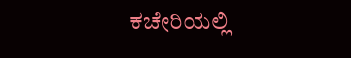ಕಚೇರಿಯಲ್ಲಿ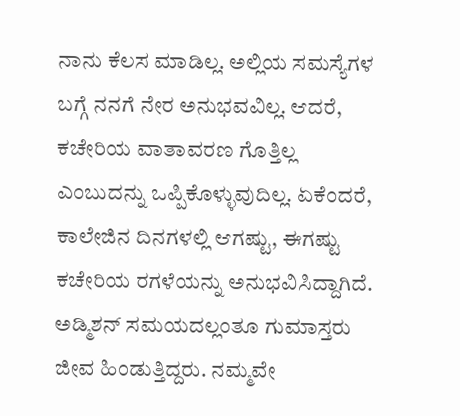ನಾನು ಕೆಲಸ ಮಾಡಿಲ್ಲ. ಅಲ್ಲಿಯ ಸಮಸ್ಯೆಗಳ ಬಗ್ಗೆ ನನಗೆ ನೇರ ಅನುಭವವಿಲ್ಲ. ಆದರೆ, ಕಚೇರಿಯ ವಾತಾವರಣ ಗೊತ್ತಿಲ್ಲ ಎಂಬುದನ್ನು ಒಪ್ಪಿಕೊಳ್ಳುವುದಿಲ್ಲ. ಏಕೆಂದರೆ, ಕಾಲೇಜಿನ ದಿನಗಳಲ್ಲಿ ಆಗಷ್ಟು, ಈಗಷ್ಟು ಕಚೇರಿಯ ರಗಳೆಯನ್ನು ಅನುಭವಿಸಿದ್ದಾಗಿದೆ. ಅಡ್ಮಿಶನ್ ಸಮಯದಲ್ಲಂತೂ ಗುಮಾಸ್ತರು ಜೀವ ಹಿಂಡುತ್ತಿದ್ದರು. ನಮ್ಮವೇ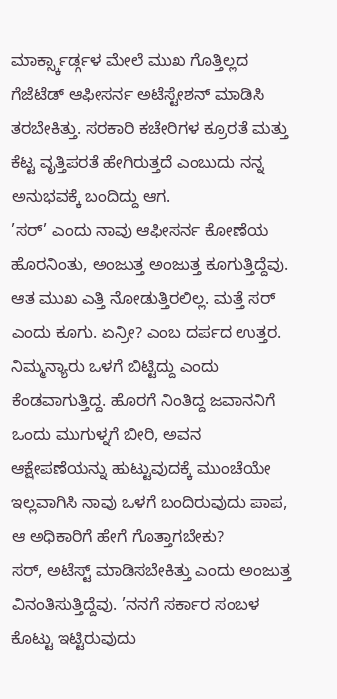ಮಾರ್ಕ್ಸ್ಕಾರ್ಡ್ಗಳ ಮೇಲೆ ಮುಖ ಗೊತ್ತಿಲ್ಲದ ಗೆಜೆಟೆಡ್ ಆಫೀಸರ್ನ ಅಟೆಸ್ಟೇಶನ್ ಮಾಡಿಸಿ ತರಬೇಕಿತ್ತು. ಸರಕಾರಿ ಕಚೇರಿಗಳ ಕ್ರೂರತೆ ಮತ್ತು ಕೆಟ್ಟ ವೃತ್ತಿಪರತೆ ಹೇಗಿರುತ್ತದೆ ಎಂಬುದು ನನ್ನ ಅನುಭವಕ್ಕೆ ಬಂದಿದ್ದು ಆಗ.
’ಸರ್’ ಎಂದು ನಾವು ಆಫೀಸರ್ನ ಕೋಣೆಯ ಹೊರನಿಂತು, ಅಂಜುತ್ತ ಅಂಜುತ್ತ ಕೂಗುತ್ತಿದ್ದೆವು. ಆತ ಮುಖ ಎತ್ತಿ ನೋಡುತ್ತಿರಲಿಲ್ಲ. ಮತ್ತೆ ಸರ್ ಎಂದು ಕೂಗು. ಏನ್ರೀ? ಎಂಬ ದರ್ಪದ ಉತ್ತರ. ನಿಮ್ಮನ್ಯಾರು ಒಳಗೆ ಬಿಟ್ಟಿದ್ದು ಎಂದು ಕೆಂಡವಾಗುತ್ತಿದ್ದ. ಹೊರಗೆ ನಿಂತಿದ್ದ ಜವಾನನಿಗೆ ಒಂದು ಮುಗುಳ್ನಗೆ ಬೀರಿ, ಅವನ ಆಕ್ಷೇಪಣೆಯನ್ನು ಹುಟ್ಟುವುದಕ್ಕೆ ಮುಂಚೆಯೇ ಇಲ್ಲವಾಗಿಸಿ ನಾವು ಒಳಗೆ ಬಂದಿರುವುದು ಪಾಪ, ಆ ಅಧಿಕಾರಿಗೆ ಹೇಗೆ ಗೊತ್ತಾಗಬೇಕು?
ಸರ್, ಅಟೆಸ್ಟ್ ಮಾಡಿಸಬೇಕಿತ್ತು ಎಂದು ಅಂಜುತ್ತ ವಿನಂತಿಸುತ್ತಿದ್ದೆವು. ’ನನಗೆ ಸರ್ಕಾರ ಸಂಬಳ ಕೊಟ್ಟು ಇಟ್ಟಿರುವುದು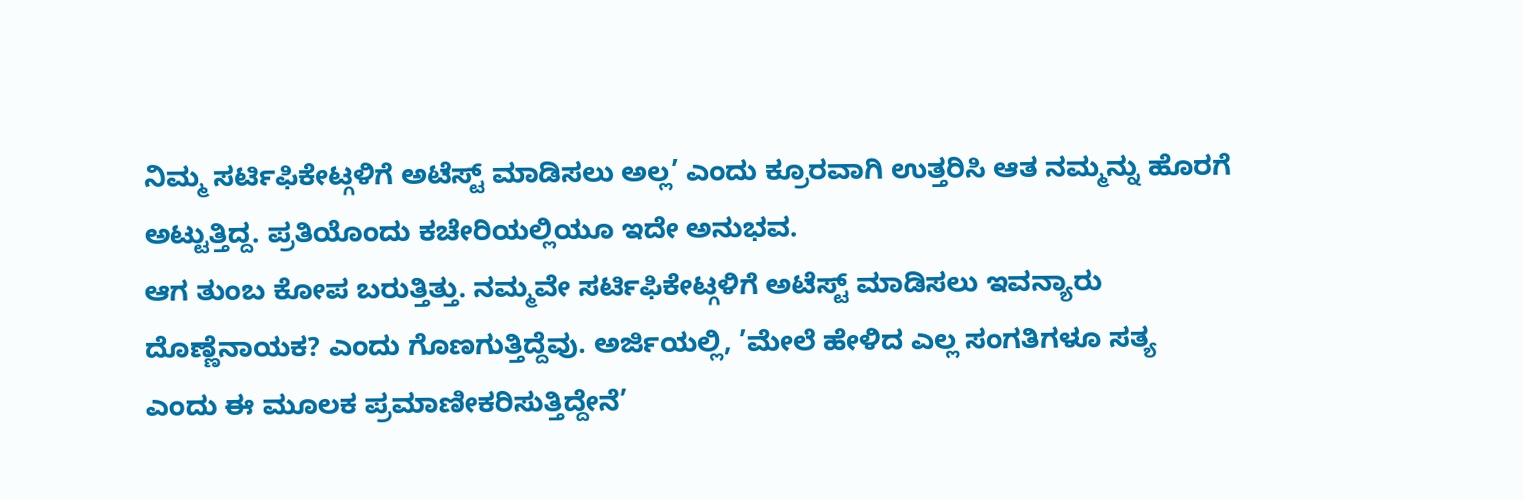ನಿಮ್ಮ ಸರ್ಟಿಫಿಕೇಟ್ಗಳಿಗೆ ಅಟೆಸ್ಟ್ ಮಾಡಿಸಲು ಅಲ್ಲ’ ಎಂದು ಕ್ರೂರವಾಗಿ ಉತ್ತರಿಸಿ ಆತ ನಮ್ಮನ್ನು ಹೊರಗೆ ಅಟ್ಟುತ್ತಿದ್ದ. ಪ್ರತಿಯೊಂದು ಕಚೇರಿಯಲ್ಲಿಯೂ ಇದೇ ಅನುಭವ.
ಆಗ ತುಂಬ ಕೋಪ ಬರುತ್ತಿತ್ತು. ನಮ್ಮವೇ ಸರ್ಟಿಫಿಕೇಟ್ಗಳಿಗೆ ಅಟೆಸ್ಟ್ ಮಾಡಿಸಲು ಇವನ್ಯಾರು ದೊಣ್ಣೆನಾಯಕ? ಎಂದು ಗೊಣಗುತ್ತಿದ್ದೆವು. ಅರ್ಜಿಯಲ್ಲಿ, ’ಮೇಲೆ ಹೇಳಿದ ಎಲ್ಲ ಸಂಗತಿಗಳೂ ಸತ್ಯ ಎಂದು ಈ ಮೂಲಕ ಪ್ರಮಾಣೀಕರಿಸುತ್ತಿದ್ದೇನೆ’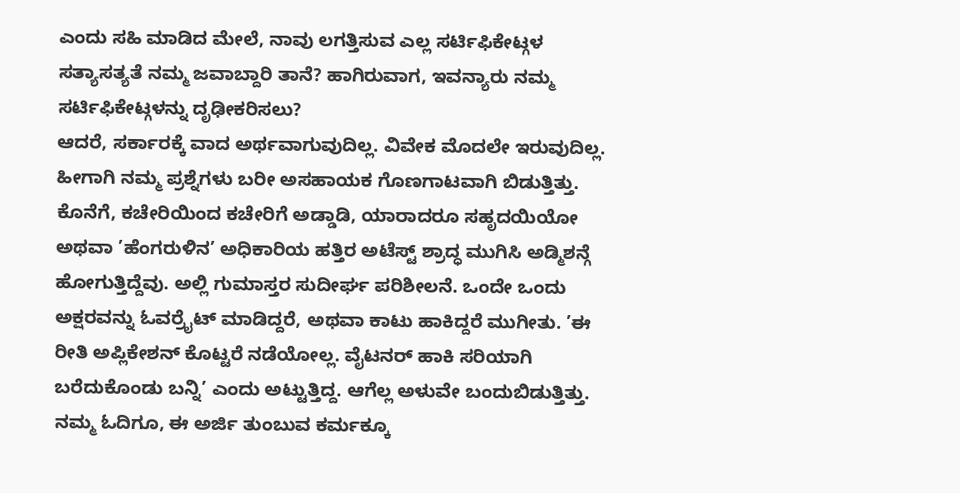ಎಂದು ಸಹಿ ಮಾಡಿದ ಮೇಲೆ, ನಾವು ಲಗತ್ತಿಸುವ ಎಲ್ಲ ಸರ್ಟಿಫಿಕೇಟ್ಗಳ ಸತ್ಯಾಸತ್ಯತೆ ನಮ್ಮ ಜವಾಬ್ದಾರಿ ತಾನೆ? ಹಾಗಿರುವಾಗ, ಇವನ್ಯಾರು ನಮ್ಮ ಸರ್ಟಿಫಿಕೇಟ್ಗಳನ್ನು ದೃಢೀಕರಿಸಲು?
ಆದರೆ, ಸರ್ಕಾರಕ್ಕೆ ವಾದ ಅರ್ಥವಾಗುವುದಿಲ್ಲ. ವಿವೇಕ ಮೊದಲೇ ಇರುವುದಿಲ್ಲ. ಹೀಗಾಗಿ ನಮ್ಮ ಪ್ರಶ್ನೆಗಳು ಬರೀ ಅಸಹಾಯಕ ಗೊಣಗಾಟವಾಗಿ ಬಿಡುತ್ತಿತ್ತು.
ಕೊನೆಗೆ, ಕಚೇರಿಯಿಂದ ಕಚೇರಿಗೆ ಅಡ್ಡಾಡಿ, ಯಾರಾದರೂ ಸಹೃದಯಿಯೋ ಅಥವಾ ’ಹೆಂಗರುಳಿನ’ ಅಧಿಕಾರಿಯ ಹತ್ತಿರ ಅಟೆಸ್ಟ್ ಶ್ರಾದ್ಧ ಮುಗಿಸಿ ಅಡ್ಮಿಶನ್ಗೆ ಹೋಗುತ್ತಿದ್ದೆವು. ಅಲ್ಲಿ ಗುಮಾಸ್ತರ ಸುದೀರ್ಘ ಪರಿಶೀಲನೆ. ಒಂದೇ ಒಂದು ಅಕ್ಷರವನ್ನು ಓವರ್ರೈಟ್ ಮಾಡಿದ್ದರೆ, ಅಥವಾ ಕಾಟು ಹಾಕಿದ್ದರೆ ಮುಗೀತು. ’ಈ ರೀತಿ ಅಪ್ಲಿಕೇಶನ್ ಕೊಟ್ಟರೆ ನಡೆಯೋಲ್ಲ. ವೈಟನರ್ ಹಾಕಿ ಸರಿಯಾಗಿ ಬರೆದುಕೊಂಡು ಬನ್ನಿ’ ಎಂದು ಅಟ್ಟುತ್ತಿದ್ದ. ಆಗೆಲ್ಲ ಅಳುವೇ ಬಂದುಬಿಡುತ್ತಿತ್ತು. ನಮ್ಮ ಓದಿಗೂ, ಈ ಅರ್ಜಿ ತುಂಬುವ ಕರ್ಮಕ್ಕೂ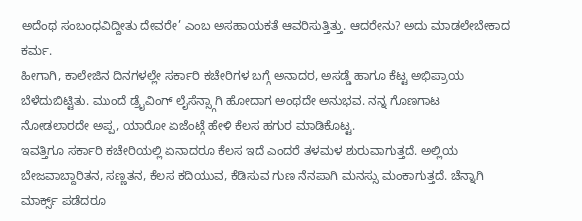ಅದೆಂಥ ಸಂಬಂಧವಿದ್ದೀತು ದೇವರೇ’ ಎಂಬ ಅಸಹಾಯಕತೆ ಆವರಿಸುತ್ತಿತ್ತು. ಆದರೇನು? ಅದು ಮಾಡಲೇಬೇಕಾದ ಕರ್ಮ.
ಹೀಗಾಗಿ, ಕಾಲೇಜಿನ ದಿನಗಳಲ್ಲೇ ಸರ್ಕಾರಿ ಕಚೇರಿಗಳ ಬಗ್ಗೆ ಅನಾದರ, ಅಸಡ್ಡೆ ಹಾಗೂ ಕೆಟ್ಟ ಅಭಿಪ್ರಾಯ ಬೆಳೆದುಬಿಟ್ಟಿತು. ಮುಂದೆ ಡ್ರೈವಿಂಗ್ ಲೈಸೆನ್ಸ್ಗಾಗಿ ಹೋದಾಗ ಅಂಥದೇ ಅನುಭವ. ನನ್ನ ಗೊಣಗಾಟ ನೋಡಲಾರದೇ ಅಪ್ಪ, ಯಾರೋ ಏಜೆಂಟ್ಗೆ ಹೇಳಿ ಕೆಲಸ ಹಗುರ ಮಾಡಿಕೊಟ್ಟ.
ಇವತ್ತಿಗೂ ಸರ್ಕಾರಿ ಕಚೇರಿಯಲ್ಲಿ ಏನಾದರೂ ಕೆಲಸ ಇದೆ ಎಂದರೆ ತಳಮಳ ಶುರುವಾಗುತ್ತದೆ. ಅಲ್ಲಿಯ ಬೇಜವಾಬ್ದಾರಿತನ, ಸಣ್ಣತನ, ಕೆಲಸ ಕದಿಯುವ, ಕೆಡಿಸುವ ಗುಣ ನೆನಪಾಗಿ ಮನಸ್ಸು ಮಂಕಾಗುತ್ತದೆ. ಚೆನ್ನಾಗಿ ಮಾರ್ಕ್ಸ್ ಪಡೆದರೂ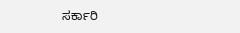ಸರ್ಕಾರಿ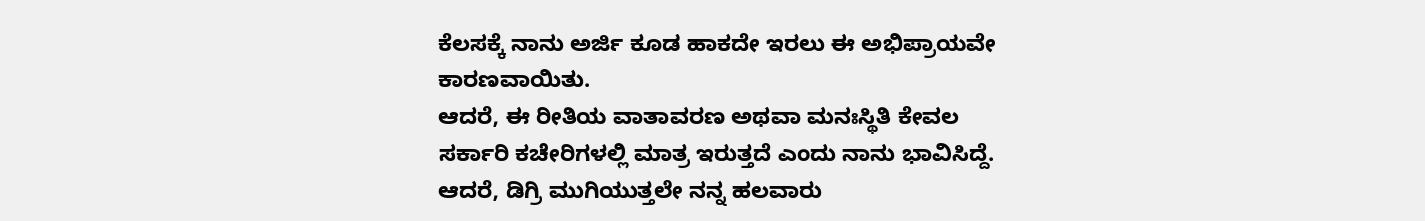ಕೆಲಸಕ್ಕೆ ನಾನು ಅರ್ಜಿ ಕೂಡ ಹಾಕದೇ ಇರಲು ಈ ಅಭಿಪ್ರಾಯವೇ ಕಾರಣವಾಯಿತು.
ಆದರೆ, ಈ ರೀತಿಯ ವಾತಾವರಣ ಅಥವಾ ಮನಃಸ್ಥಿತಿ ಕೇವಲ ಸರ್ಕಾರಿ ಕಚೇರಿಗಳಲ್ಲಿ ಮಾತ್ರ ಇರುತ್ತದೆ ಎಂದು ನಾನು ಭಾವಿಸಿದ್ದೆ. ಆದರೆ, ಡಿಗ್ರಿ ಮುಗಿಯುತ್ತಲೇ ನನ್ನ ಹಲವಾರು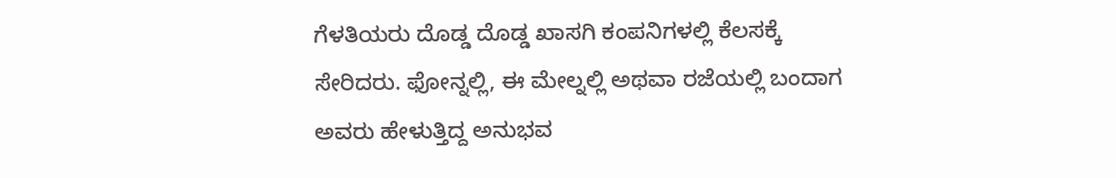ಗೆಳತಿಯರು ದೊಡ್ಡ ದೊಡ್ಡ ಖಾಸಗಿ ಕಂಪನಿಗಳಲ್ಲಿ ಕೆಲಸಕ್ಕೆ ಸೇರಿದರು. ಫೋನ್ನಲ್ಲಿ, ಈ ಮೇಲ್ನಲ್ಲಿ ಅಥವಾ ರಜೆಯಲ್ಲಿ ಬಂದಾಗ ಅವರು ಹೇಳುತ್ತಿದ್ದ ಅನುಭವ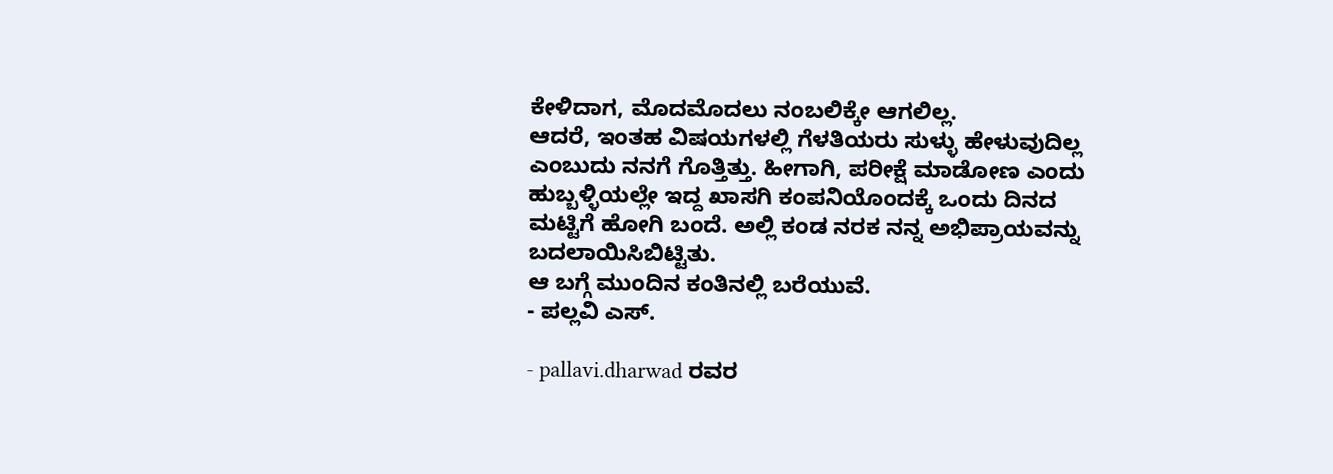ಕೇಳಿದಾಗ, ಮೊದಮೊದಲು ನಂಬಲಿಕ್ಕೇ ಆಗಲಿಲ್ಲ.
ಆದರೆ, ಇಂತಹ ವಿಷಯಗಳಲ್ಲಿ ಗೆಳತಿಯರು ಸುಳ್ಳು ಹೇಳುವುದಿಲ್ಲ ಎಂಬುದು ನನಗೆ ಗೊತ್ತಿತ್ತು. ಹೀಗಾಗಿ, ಪರೀಕ್ಷೆ ಮಾಡೋಣ ಎಂದು ಹುಬ್ಬಳ್ಳಿಯಲ್ಲೇ ಇದ್ದ ಖಾಸಗಿ ಕಂಪನಿಯೊಂದಕ್ಕೆ ಒಂದು ದಿನದ ಮಟ್ಟಿಗೆ ಹೋಗಿ ಬಂದೆ. ಅಲ್ಲಿ ಕಂಡ ನರಕ ನನ್ನ ಅಭಿಪ್ರಾಯವನ್ನು ಬದಲಾಯಿಸಿಬಿಟ್ಟಿತು.
ಆ ಬಗ್ಗೆ ಮುಂದಿನ ಕಂತಿನಲ್ಲಿ ಬರೆಯುವೆ.
- ಪಲ್ಲವಿ ಎಸ್.

- pallavi.dharwad ರವರ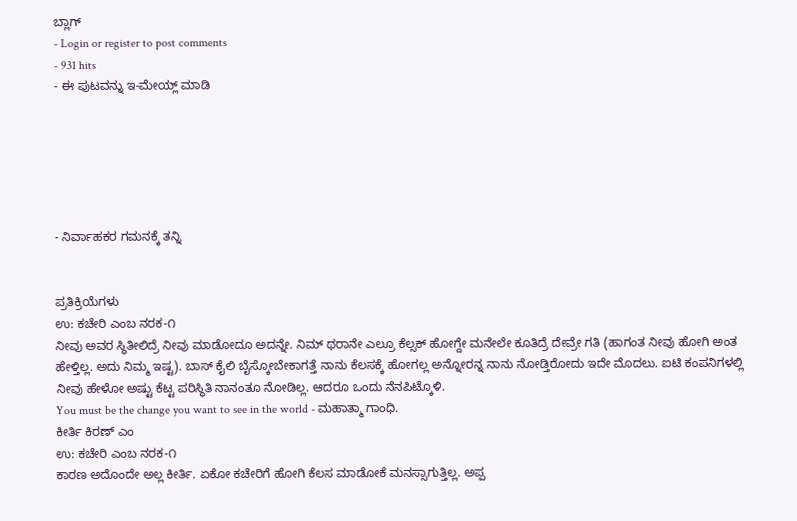ಬ್ಲಾಗ್
- Login or register to post comments
- 931 hits
- ಈ ಪುಟವನ್ನು ಇ-ಮೇಯ್ಲ್ ಮಾಡಿ






- ನಿರ್ವಾಹಕರ ಗಮನಕ್ಕೆ ತನ್ನಿ


ಪ್ರತಿಕ್ರಿಯೆಗಳು
ಉ: ಕಚೇರಿ ಎಂಬ ನರಕ-೧
ನೀವು ಅವರ ಸ್ಥಿತೀಲಿದ್ರೆ ನೀವು ಮಾಡೋದೂ ಅದನ್ನೇ. ನಿಮ್ ಥರಾನೇ ಎಲ್ರೂ ಕೆಲ್ಸಕ್ ಹೋಗ್ದೇ ಮನೇಲೇ ಕೂತಿದ್ರೆ ದೇವ್ರೇ ಗತಿ (ಹಾಗಂತ ನೀವು ಹೋಗಿ ಅಂತ ಹೇಳ್ತಿಲ್ಲ. ಅದು ನಿಮ್ಮ ಇಷ್ಟ). ಬಾಸ್ ಕೈಲಿ ಬೈಸ್ಕೋಬೇಕಾಗತ್ತೆ ನಾನು ಕೆಲಸಕ್ಕೆ ಹೋಗಲ್ಲ ಅನ್ನೋರನ್ನ ನಾನು ನೋಡ್ತಿರೋದು ಇದೇ ಮೊದಲು. ಐಟಿ ಕಂಪನಿಗಳಲ್ಲಿ ನೀವು ಹೇಳೋ ಅಷ್ಟು ಕೆಟ್ಟ ಪರಿಸ್ಥಿತಿ ನಾನಂತೂ ನೋಡಿಲ್ಲ. ಆದರೂ ಒಂದು ನೆನಪಿಟ್ಕೊಳಿ.
You must be the change you want to see in the world - ಮಹಾತ್ಮಾ ಗಾಂಧಿ.
ಕೀರ್ತಿ ಕಿರಣ್ ಎಂ
ಉ: ಕಚೇರಿ ಎಂಬ ನರಕ-೧
ಕಾರಣ ಅದೊಂದೇ ಅಲ್ಲ ಕೀರ್ತಿ. ಏಕೋ ಕಚೇರಿಗೆ ಹೋಗಿ ಕೆಲಸ ಮಾಡೋಕೆ ಮನಸ್ಸಾಗುತ್ತಿಲ್ಲ. ಅಪ್ಪ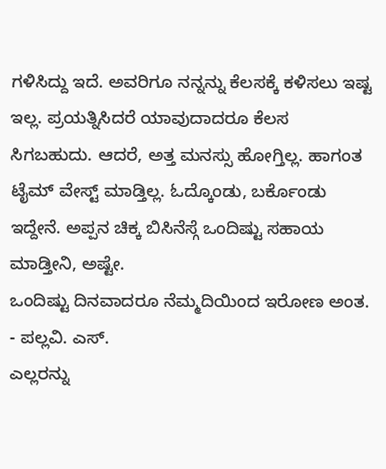ಗಳಿಸಿದ್ದು ಇದೆ. ಅವರಿಗೂ ನನ್ನನ್ನು ಕೆಲಸಕ್ಕೆ ಕಳಿಸಲು ಇಷ್ಟ ಇಲ್ಲ. ಪ್ರಯತ್ನಿಸಿದರೆ ಯಾವುದಾದರೂ ಕೆಲಸ ಸಿಗಬಹುದು. ಆದರೆ, ಅತ್ತ ಮನಸ್ಸು ಹೋಗ್ತಿಲ್ಲ. ಹಾಗಂತ ಟೈಮ್ ವೇಸ್ಟ್ ಮಾಡ್ತಿಲ್ಲ. ಓದ್ಕೊಂಡು, ಬರ್ಕೊಂಡು ಇದ್ದೇನೆ. ಅಪ್ಪನ ಚಿಕ್ಕ ಬಿಸಿನೆಸ್ಗೆ ಒಂದಿಷ್ಟು ಸಹಾಯ ಮಾಡ್ತೀನಿ, ಅಷ್ಟೇ.
ಒಂದಿಷ್ಟು ದಿನವಾದರೂ ನೆಮ್ಮದಿಯಿಂದ ಇರೋಣ ಅಂತ.
- ಪಲ್ಲವಿ. ಎಸ್.
ಎಲ್ಲರನ್ನು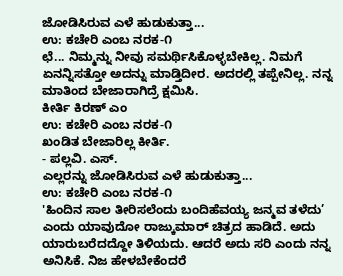ಜೋಡಿಸಿರುವ ಎಳೆ ಹುಡುಕುತ್ತಾ...
ಉ: ಕಚೇರಿ ಎಂಬ ನರಕ-೧
ಛೆ... ನಿಮ್ಮನ್ನು ನೀವು ಸಮರ್ಥಿಸಿಕೊಳ್ಳಬೇಕಿಲ್ಲ. ನಿಮಗೆ ಏನನ್ನಿಸತ್ತೋ ಅದನ್ನು ಮಾಡ್ತಿದೀರ. ಅದರಲ್ಲಿ ತಪ್ಪೇನಿಲ್ಲ. ನನ್ನ ಮಾತಿಂದ ಬೇಜಾರಾಗಿದ್ರೆ ಕ್ಷಮಿಸಿ.
ಕೀರ್ತಿ ಕಿರಣ್ ಎಂ
ಉ: ಕಚೇರಿ ಎಂಬ ನರಕ-೧
ಖಂಡಿತ ಬೇಜಾರಿಲ್ಲ ಕೀರ್ತಿ.
- ಪಲ್ಲವಿ. ಎಸ್.
ಎಲ್ಲರನ್ನು ಜೋಡಿಸಿರುವ ಎಳೆ ಹುಡುಕುತ್ತಾ...
ಉ: ಕಚೇರಿ ಎಂಬ ನರಕ-೧
'ಹಿಂದಿನ ಸಾಲ ತೀರಿಸಲೆಂದು ಬಂದಿಹೆವಯ್ಯ ಜನ್ಮವ ತಳೆದು’ ಎಂದು ಯಾವುದೋ ರಾಜ್ಕುಮಾರ್ ಚಿತ್ರದ ಹಾಡಿದೆ. ಅದು ಯಾರುಬರೆದದ್ದೋ ತಿಳಿಯದು. ಆದರೆ ಅದು ಸರಿ ಎಂದು ನನ್ನ ಅನಿಸಿಕೆ. ನಿಜ ಹೇಳಬೇಕೆಂದರೆ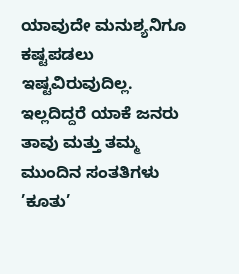ಯಾವುದೇ ಮನುಶ್ಯನಿಗೂ ಕಷ್ಟಪಡಲು ಇಷ್ಟವಿರುವುದಿಲ್ಲ. ಇಲ್ಲದಿದ್ದರೆ ಯಾಕೆ ಜನರು ತಾವು ಮತ್ತು ತಮ್ಮ ಮುಂದಿನ ಸಂತತಿಗಳು ’ಕೂತು’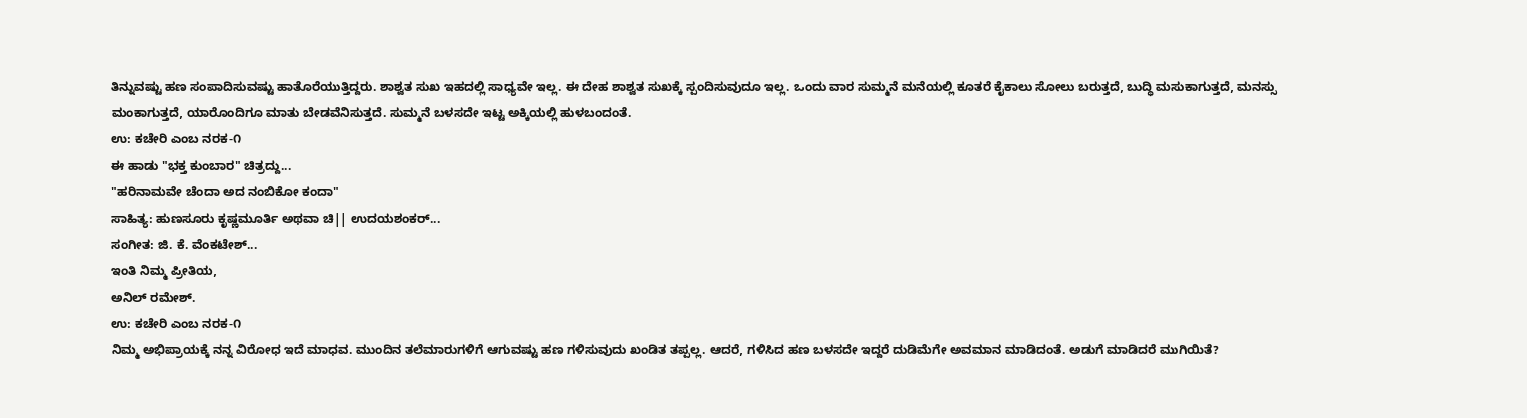ತಿನ್ನುವಷ್ಟು ಹಣ ಸಂಪಾದಿಸುವಷ್ಟು ಹಾತೊರೆಯುತ್ತಿದ್ದರು. ಶಾಶ್ವತ ಸುಖ ಇಹದಲ್ಲಿ ಸಾಧ್ಯವೇ ಇಲ್ಲ. ಈ ದೇಹ ಶಾಶ್ವತ ಸುಖಕ್ಕೆ ಸ್ಪಂದಿಸುವುದೂ ಇಲ್ಲ. ಒಂದು ವಾರ ಸುಮ್ಮನೆ ಮನೆಯಲ್ಲಿ ಕೂತರೆ ಕೈಕಾಲು ಸೋಲು ಬರುತ್ತದೆ, ಬುದ್ಧಿ ಮಸುಕಾಗುತ್ತದೆ, ಮನಸ್ಸು ಮಂಕಾಗುತ್ತದೆ, ಯಾರೊಂದಿಗೂ ಮಾತು ಬೇಡವೆನಿಸುತ್ತದೆ. ಸುಮ್ಮನೆ ಬಳಸದೇ ಇಟ್ಟ ಅಕ್ಕಿಯಲ್ಲಿ ಹುಳಬಂದಂತೆ.
ಉ: ಕಚೇರಿ ಎಂಬ ನರಕ-೧
ಈ ಹಾಡು "ಭಕ್ತ ಕುಂಬಾರ" ಚಿತ್ರದ್ದು...
"ಹರಿನಾಮವೇ ಚೆಂದಾ ಅದ ನಂಬಿಕೋ ಕಂದಾ"
ಸಾಹಿತ್ಯ: ಹುಣಸೂರು ಕೃಷ್ಣಮೂರ್ತಿ ಅಥವಾ ಚಿ|| ಉದಯಶಂಕರ್...
ಸಂಗೀತ: ಜಿ. ಕೆ. ವೆಂಕಟೇಶ್...
ಇಂತಿ ನಿಮ್ಮ ಪ್ರೀತಿಯ,
ಅನಿಲ್ ರಮೇಶ್.
ಉ: ಕಚೇರಿ ಎಂಬ ನರಕ-೧
ನಿಮ್ಮ ಅಭಿಪ್ರಾಯಕ್ಕೆ ನನ್ನ ವಿರೋಧ ಇದೆ ಮಾಧವ. ಮುಂದಿನ ತಲೆಮಾರುಗಳಿಗೆ ಆಗುವಷ್ಟು ಹಣ ಗಳಿಸುವುದು ಖಂಡಿತ ತಪ್ಪಲ್ಲ. ಆದರೆ, ಗಳಿಸಿದ ಹಣ ಬಳಸದೇ ಇದ್ದರೆ ದುಡಿಮೆಗೇ ಅವಮಾನ ಮಾಡಿದಂತೆ. ಅಡುಗೆ ಮಾಡಿದರೆ ಮುಗಿಯಿತೆ?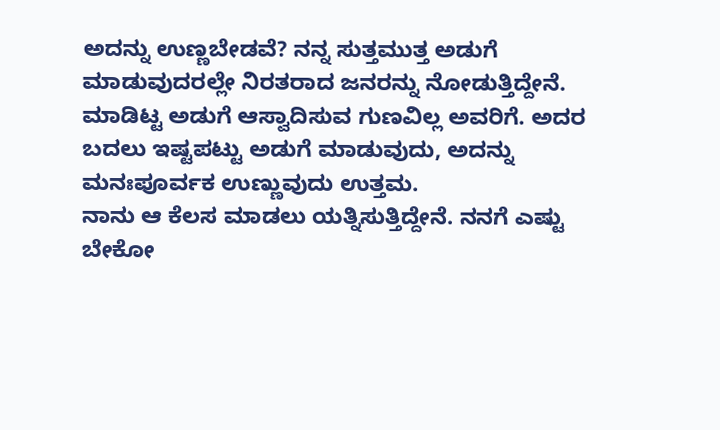ಅದನ್ನು ಉಣ್ಣಬೇಡವೆ? ನನ್ನ ಸುತ್ತಮುತ್ತ ಅಡುಗೆ ಮಾಡುವುದರಲ್ಲೇ ನಿರತರಾದ ಜನರನ್ನು ನೋಡುತ್ತಿದ್ದೇನೆ. ಮಾಡಿಟ್ಟ ಅಡುಗೆ ಆಸ್ವಾದಿಸುವ ಗುಣವಿಲ್ಲ ಅವರಿಗೆ. ಅದರ ಬದಲು ಇಷ್ಟಪಟ್ಟು ಅಡುಗೆ ಮಾಡುವುದು, ಅದನ್ನು ಮನಃಪೂರ್ವಕ ಉಣ್ಣುವುದು ಉತ್ತಮ.
ನಾನು ಆ ಕೆಲಸ ಮಾಡಲು ಯತ್ನಿಸುತ್ತಿದ್ದೇನೆ. ನನಗೆ ಎಷ್ಟು ಬೇಕೋ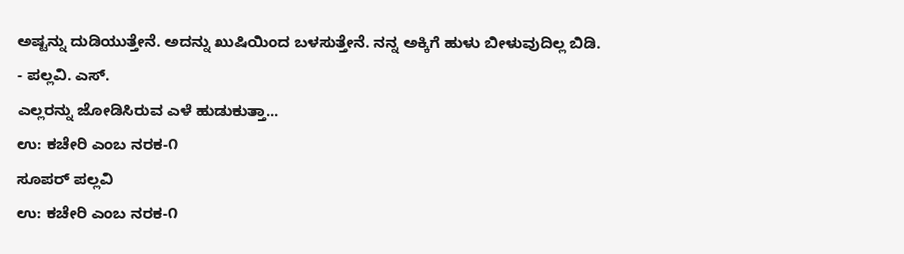ಅಷ್ಟನ್ನು ದುಡಿಯುತ್ತೇನೆ. ಅದನ್ನು ಖುಷಿಯಿಂದ ಬಳಸುತ್ತೇನೆ. ನನ್ನ ಅಕ್ಕಿಗೆ ಹುಳು ಬೀಳುವುದಿಲ್ಲ ಬಿಡಿ.
- ಪಲ್ಲವಿ. ಎಸ್.
ಎಲ್ಲರನ್ನು ಜೋಡಿಸಿರುವ ಎಳೆ ಹುಡುಕುತ್ತಾ...
ಉ: ಕಚೇರಿ ಎಂಬ ನರಕ-೧
ಸೂಪರ್ ಪಲ್ಲವಿ
ಉ: ಕಚೇರಿ ಎಂಬ ನರಕ-೧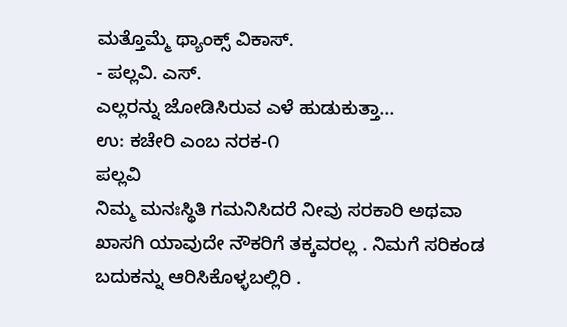ಮತ್ತೊಮ್ಮೆ ಥ್ಯಾಂಕ್ಸ್ ವಿಕಾಸ್.
- ಪಲ್ಲವಿ. ಎಸ್.
ಎಲ್ಲರನ್ನು ಜೋಡಿಸಿರುವ ಎಳೆ ಹುಡುಕುತ್ತಾ...
ಉ: ಕಚೇರಿ ಎಂಬ ನರಕ-೧
ಪಲ್ಲವಿ
ನಿಮ್ಮ ಮನಃಸ್ಥಿತಿ ಗಮನಿಸಿದರೆ ನೀವು ಸರಕಾರಿ ಅಥವಾ ಖಾಸಗಿ ಯಾವುದೇ ನೌಕರಿಗೆ ತಕ್ಕವರಲ್ಲ . ನಿಮಗೆ ಸರಿಕಂಡ ಬದುಕನ್ನು ಆರಿಸಿಕೊಳ್ಳಬಲ್ಲಿರಿ .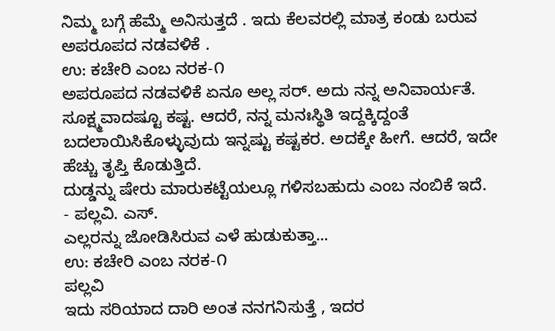ನಿಮ್ಮ ಬಗ್ಗೆ ಹೆಮ್ಮೆ ಅನಿಸುತ್ತದೆ . ಇದು ಕೆಲವರಲ್ಲಿ ಮಾತ್ರ ಕಂಡು ಬರುವ ಅಪರೂಪದ ನಡವಳಿಕೆ .
ಉ: ಕಚೇರಿ ಎಂಬ ನರಕ-೧
ಅಪರೂಪದ ನಡವಳಿಕೆ ಏನೂ ಅಲ್ಲ ಸರ್. ಅದು ನನ್ನ ಅನಿವಾರ್ಯತೆ. ಸೂಕ್ಷ್ಮವಾದಷ್ಟೂ ಕಷ್ಟ. ಆದರೆ, ನನ್ನ ಮನಃಸ್ಥಿತಿ ಇದ್ದಕ್ಕಿದ್ದಂತೆ ಬದಲಾಯಿಸಿಕೊಳ್ಳುವುದು ಇನ್ನಷ್ಟು ಕಷ್ಟಕರ. ಅದಕ್ಕೇ ಹೀಗೆ. ಆದರೆ, ಇದೇ ಹೆಚ್ಚು ತೃಪ್ತಿ ಕೊಡುತ್ತಿದೆ.
ದುಡ್ಡನ್ನು ಷೇರು ಮಾರುಕಟ್ಟೆಯಲ್ಲೂ ಗಳಿಸಬಹುದು ಎಂಬ ನಂಬಿಕೆ ಇದೆ.
- ಪಲ್ಲವಿ. ಎಸ್.
ಎಲ್ಲರನ್ನು ಜೋಡಿಸಿರುವ ಎಳೆ ಹುಡುಕುತ್ತಾ...
ಉ: ಕಚೇರಿ ಎಂಬ ನರಕ-೧
ಪಲ್ಲವಿ
ಇದು ಸರಿಯಾದ ದಾರಿ ಅಂತ ನನಗನಿಸುತ್ತೆ , ಇದರ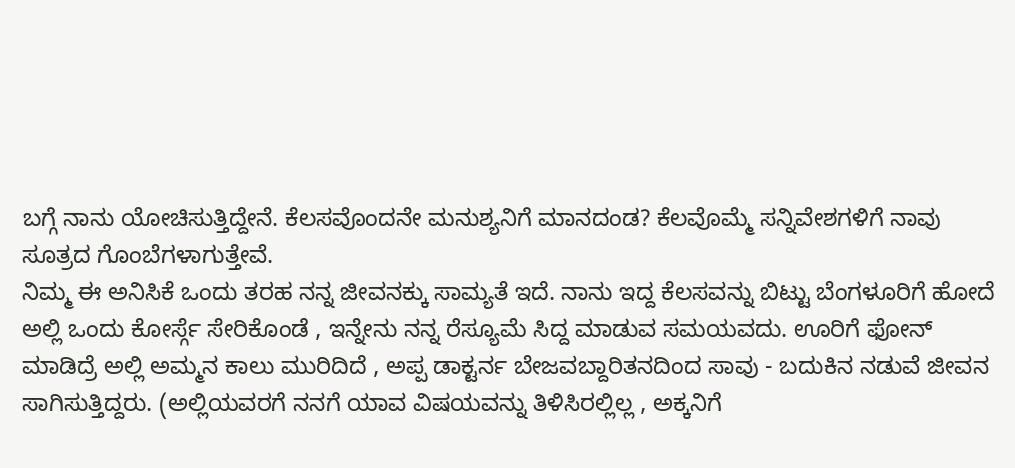ಬಗ್ಗೆ ನಾನು ಯೋಚಿಸುತ್ತಿದ್ದೇನೆ. ಕೆಲಸವೊಂದನೇ ಮನುಶ್ಯನಿಗೆ ಮಾನದಂಡ? ಕೆಲವೊಮ್ಮೆ ಸನ್ನಿವೇಶಗಳಿಗೆ ನಾವು ಸೂತ್ರದ ಗೊಂಬೆಗಳಾಗುತ್ತೇವೆ.
ನಿಮ್ಮ ಈ ಅನಿಸಿಕೆ ಒಂದು ತರಹ ನನ್ನ ಜೀವನಕ್ಕು ಸಾಮ್ಯತೆ ಇದೆ. ನಾನು ಇದ್ದ ಕೆಲಸವನ್ನು ಬಿಟ್ಟು ಬೆಂಗಳೂರಿಗೆ ಹೋದೆ ಅಲ್ಲಿ ಒಂದು ಕೋರ್ಸ್ಗೆ ಸೇರಿಕೊಂಡೆ , ಇನ್ನೇನು ನನ್ನ ರೆಸ್ಯೂಮೆ ಸಿದ್ದ ಮಾಡುವ ಸಮಯವದು. ಊರಿಗೆ ಫೋನ್ ಮಾಡಿದ್ರೆ ಅಲ್ಲಿ ಅಮ್ಮನ ಕಾಲು ಮುರಿದಿದೆ , ಅಪ್ಪ ಡಾಕ್ಟರ್ನ ಬೇಜವಬ್ದಾರಿತನದಿಂದ ಸಾವು - ಬದುಕಿನ ನಡುವೆ ಜೀವನ ಸಾಗಿಸುತ್ತಿದ್ದರು. (ಅಲ್ಲಿಯವರಗೆ ನನಗೆ ಯಾವ ವಿಷಯವನ್ನು ತಿಳಿಸಿರಲ್ಲಿಲ್ಲ , ಅಕ್ಕನಿಗೆ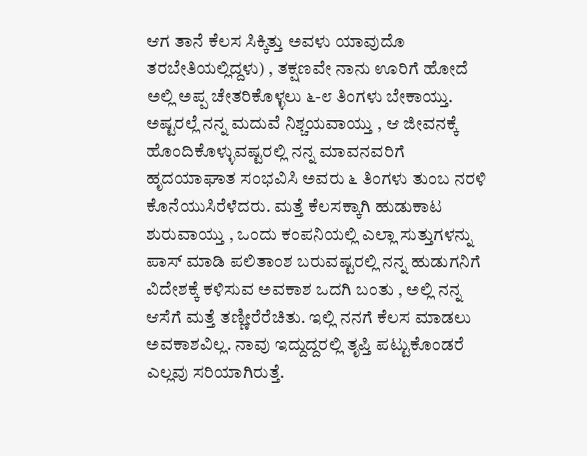ಆಗ ತಾನೆ ಕೆಲಸ ಸಿಕ್ಕಿತ್ತು ಅವಳು ಯಾವುದೊ ತರಬೇತಿಯಲ್ಲಿದ್ದಳು) , ತಕ್ಷಣವೇ ನಾನು ಊರಿಗೆ ಹೋದೆ ಅಲ್ಲಿ ಅಪ್ಪ ಚೇತರಿಕೊಳ್ಳಲು ೬-೮ ತಿಂಗಳು ಬೇಕಾಯ್ತು. ಅಷ್ಟರಲ್ಲೆ ನನ್ನ ಮದುವೆ ನಿಶ್ಚಯವಾಯ್ತು , ಆ ಜೀವನಕ್ಕೆ ಹೊಂದಿಕೊಳ್ಳುವಷ್ಟರಲ್ಲಿ ನನ್ನ ಮಾವನವರಿಗೆ ಹೃದಯಾಘಾತ ಸಂಭವಿಸಿ ಅವರು ೬ ತಿಂಗಳು ತುಂಬ ನರಳಿ ಕೊನೆಯುಸಿರೆಳೆದರು. ಮತ್ತೆ ಕೆಲಸಕ್ಕಾಗಿ ಹುಡುಕಾಟ ಶುರುವಾಯ್ತು , ಒಂದು ಕಂಪನಿಯಲ್ಲಿ ಎಲ್ಲಾ ಸುತ್ತುಗಳನ್ನು ಪಾಸ್ ಮಾಡಿ ಪಲಿತಾಂಶ ಬರುವಷ್ಟರಲ್ಲಿ ನನ್ನ ಹುಡುಗನಿಗೆ ವಿದೇಶಕ್ಕೆ ಕಳಿಸುವ ಅವಕಾಶ ಒದಗಿ ಬಂತು , ಅಲ್ಲಿ ನನ್ನ ಆಸೆಗೆ ಮತ್ತೆ ತಣ್ಣೀರೆರೆಚಿತು. ಇಲ್ಲಿ ನನಗೆ ಕೆಲಸ ಮಾಡಲು ಅವಕಾಶವಿಲ್ಲ. ನಾವು ಇದ್ದುದ್ದರಲ್ಲಿ ತೃಪ್ತಿ ಪಟ್ಟುಕೊಂಡರೆ ಎಲ್ಲವು ಸರಿಯಾಗಿರುತ್ತೆ.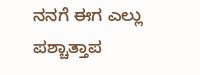ನನಗೆ ಈಗ ಎಲ್ಲು ಪಶ್ಚಾತ್ತಾಪ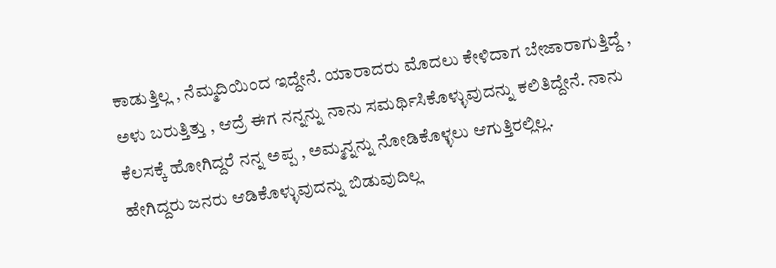ಕಾಡುತ್ತಿಲ್ಲ , ನೆಮ್ಮದಿಯಿಂದ ಇದ್ದೇನೆ. ಯಾರಾದರು ಮೊದಲು ಕೇಳಿದಾಗ ಬೇಜಾರಾಗುತ್ತಿದ್ದೆ , ಅಳು ಬರುತ್ತಿತ್ತು , ಆದ್ರೆ ಈಗ ನನ್ನನ್ನು ನಾನು ಸಮರ್ಥಿಸಿಕೊಳ್ಳುವುದನ್ನು ಕಲಿತಿದ್ದೇನೆ. ನಾನು ಕೆಲಸಕ್ಕೆ ಹೋಗಿದ್ದರೆ ನನ್ನ ಅಪ್ಪ , ಅಮ್ಮನ್ನನ್ನು ನೋಡಿಕೊಳ್ಳಲು ಆಗುತ್ತಿರಲ್ಲಿಲ್ಲ.
ಹೇಗಿದ್ದರು ಜನರು ಆಡಿಕೊಳ್ಳುವುದನ್ನು ಬಿಡುವುದಿಲ್ಲ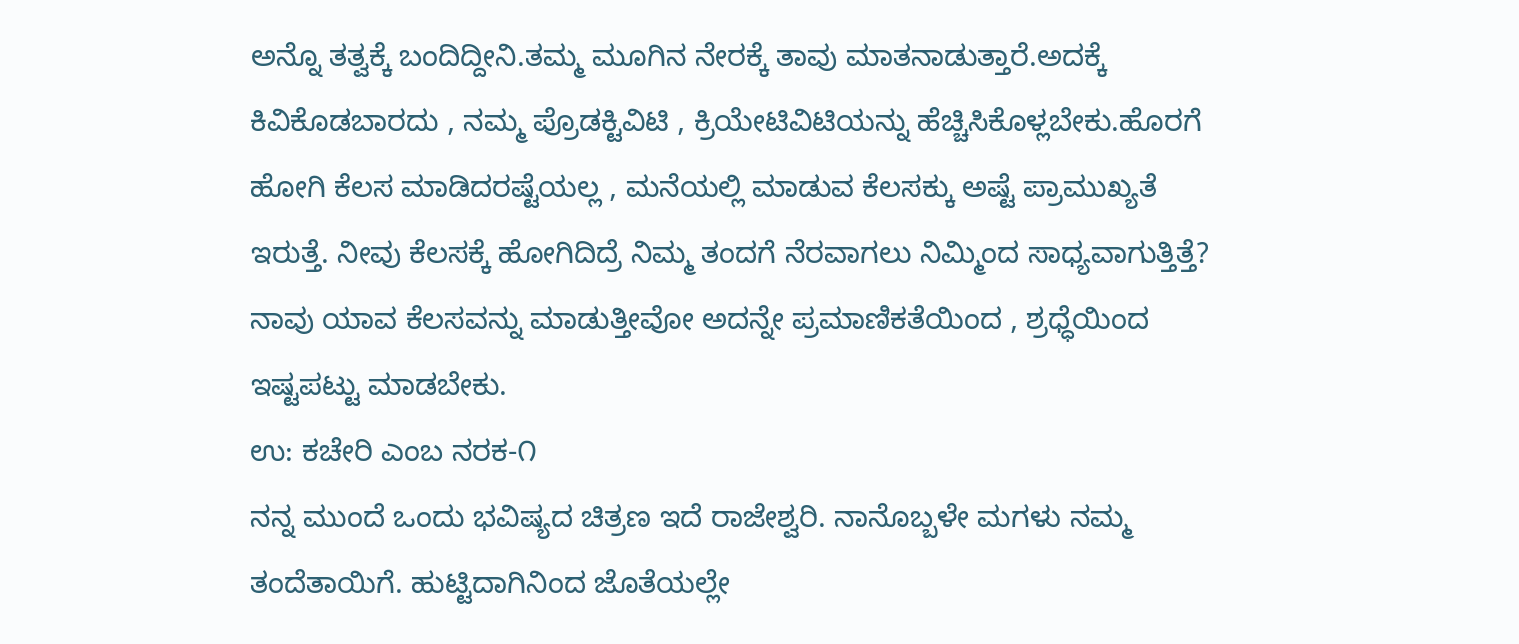ಅನ್ನೊ ತತ್ವಕ್ಕೆ ಬಂದಿದ್ದೀನಿ.ತಮ್ಮ ಮೂಗಿನ ನೇರಕ್ಕೆ ತಾವು ಮಾತನಾಡುತ್ತಾರೆ.ಅದಕ್ಕೆ ಕಿವಿಕೊಡಬಾರದು , ನಮ್ಮ ಪ್ರೊಡಕ್ಟಿವಿಟಿ , ಕ್ರಿಯೇಟಿವಿಟಿಯನ್ನು ಹೆಚ್ಚಿಸಿಕೊಳ್ಲಬೇಕು.ಹೊರಗೆ ಹೋಗಿ ಕೆಲಸ ಮಾಡಿದರಷ್ಟೆಯಲ್ಲ , ಮನೆಯಲ್ಲಿ ಮಾಡುವ ಕೆಲಸಕ್ಕು ಅಷ್ಟೆ ಪ್ರಾಮುಖ್ಯತೆ ಇರುತ್ತೆ. ನೀವು ಕೆಲಸಕ್ಕೆ ಹೋಗಿದಿದ್ರೆ ನಿಮ್ಮ ತಂದಗೆ ನೆರವಾಗಲು ನಿಮ್ಮಿಂದ ಸಾಧ್ಯವಾಗುತ್ತಿತ್ತೆ? ನಾವು ಯಾವ ಕೆಲಸವನ್ನು ಮಾಡುತ್ತೀವೋ ಅದನ್ನೇ ಪ್ರಮಾಣಿಕತೆಯಿಂದ , ಶ್ರಧ್ಧೆಯಿಂದ ಇಷ್ಟಪಟ್ಟು ಮಾಡಬೇಕು.
ಉ: ಕಚೇರಿ ಎಂಬ ನರಕ-೧
ನನ್ನ ಮುಂದೆ ಒಂದು ಭವಿಷ್ಯದ ಚಿತ್ರಣ ಇದೆ ರಾಜೇಶ್ವರಿ. ನಾನೊಬ್ಬಳೇ ಮಗಳು ನಮ್ಮ ತಂದೆತಾಯಿಗೆ. ಹುಟ್ಟಿದಾಗಿನಿಂದ ಜೊತೆಯಲ್ಲೇ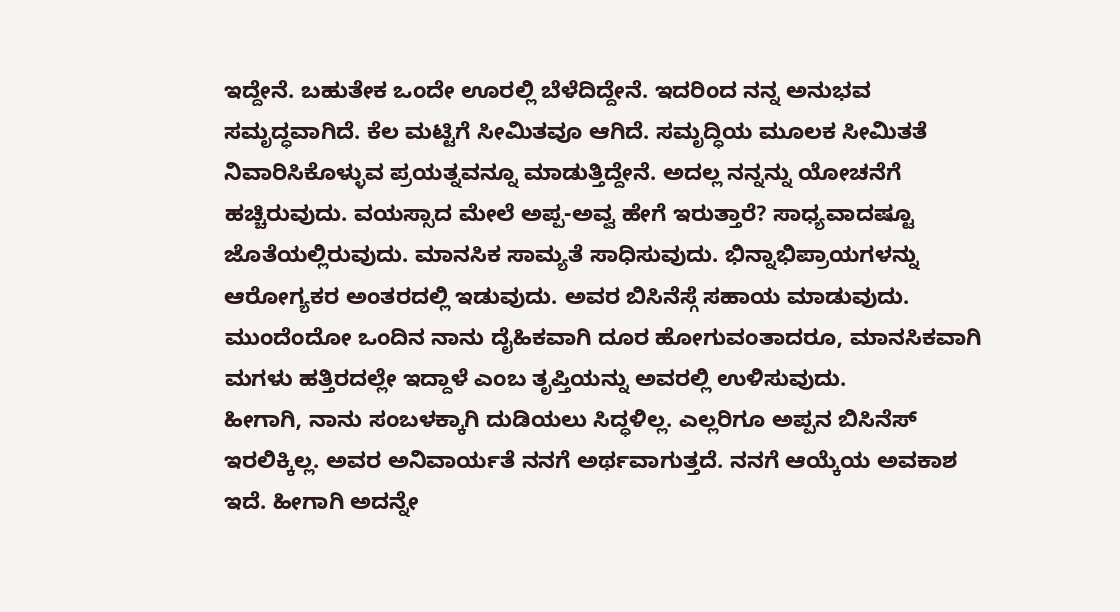ಇದ್ದೇನೆ. ಬಹುತೇಕ ಒಂದೇ ಊರಲ್ಲಿ ಬೆಳೆದಿದ್ದೇನೆ. ಇದರಿಂದ ನನ್ನ ಅನುಭವ ಸಮೃದ್ಧವಾಗಿದೆ. ಕೆಲ ಮಟ್ಟಿಗೆ ಸೀಮಿತವೂ ಆಗಿದೆ. ಸಮೃದ್ಧಿಯ ಮೂಲಕ ಸೀಮಿತತೆ ನಿವಾರಿಸಿಕೊಳ್ಳುವ ಪ್ರಯತ್ನವನ್ನೂ ಮಾಡುತ್ತಿದ್ದೇನೆ. ಅದಲ್ಲ ನನ್ನನ್ನು ಯೋಚನೆಗೆ ಹಚ್ಚಿರುವುದು. ವಯಸ್ಸಾದ ಮೇಲೆ ಅಪ್ಪ-ಅವ್ವ ಹೇಗೆ ಇರುತ್ತಾರೆ? ಸಾಧ್ಯವಾದಷ್ಟೂ ಜೊತೆಯಲ್ಲಿರುವುದು. ಮಾನಸಿಕ ಸಾಮ್ಯತೆ ಸಾಧಿಸುವುದು. ಭಿನ್ನಾಭಿಪ್ರಾಯಗಳನ್ನು ಆರೋಗ್ಯಕರ ಅಂತರದಲ್ಲಿ ಇಡುವುದು. ಅವರ ಬಿಸಿನೆಸ್ಗೆ ಸಹಾಯ ಮಾಡುವುದು. ಮುಂದೆಂದೋ ಒಂದಿನ ನಾನು ದೈಹಿಕವಾಗಿ ದೂರ ಹೋಗುವಂತಾದರೂ, ಮಾನಸಿಕವಾಗಿ ಮಗಳು ಹತ್ತಿರದಲ್ಲೇ ಇದ್ದಾಳೆ ಎಂಬ ತೃಪ್ತಿಯನ್ನು ಅವರಲ್ಲಿ ಉಳಿಸುವುದು.
ಹೀಗಾಗಿ, ನಾನು ಸಂಬಳಕ್ಕಾಗಿ ದುಡಿಯಲು ಸಿದ್ಧಳಿಲ್ಲ. ಎಲ್ಲರಿಗೂ ಅಪ್ಪನ ಬಿಸಿನೆಸ್ ಇರಲಿಕ್ಕಿಲ್ಲ. ಅವರ ಅನಿವಾರ್ಯತೆ ನನಗೆ ಅರ್ಥವಾಗುತ್ತದೆ. ನನಗೆ ಆಯ್ಕೆಯ ಅವಕಾಶ ಇದೆ. ಹೀಗಾಗಿ ಅದನ್ನೇ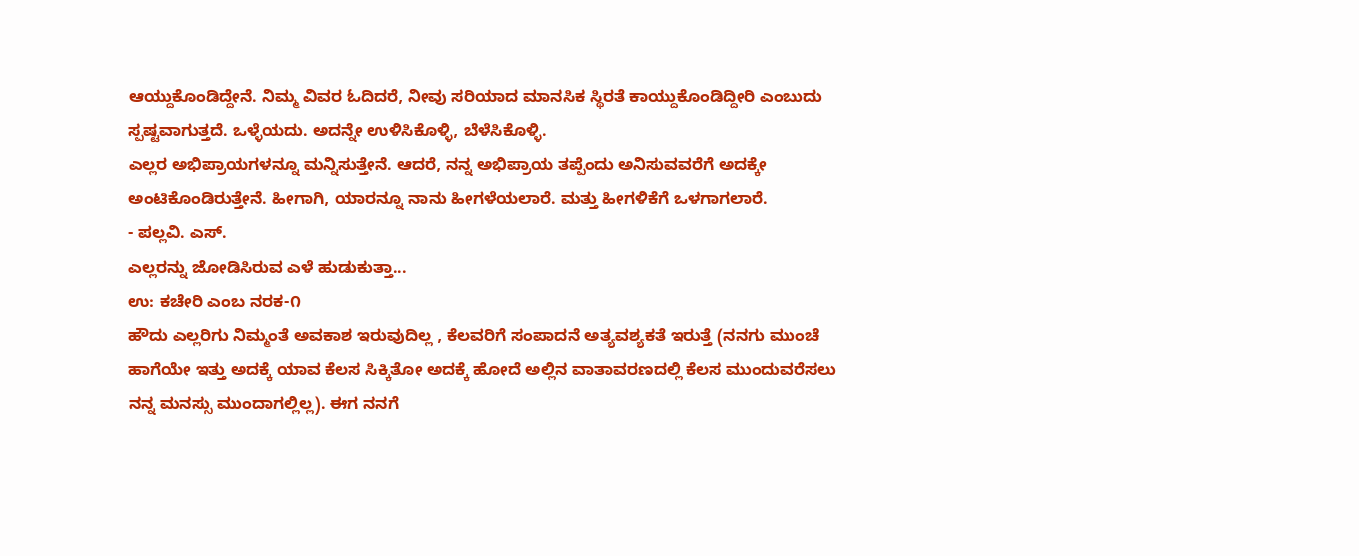ಆಯ್ದುಕೊಂಡಿದ್ದೇನೆ. ನಿಮ್ಮ ವಿವರ ಓದಿದರೆ, ನೀವು ಸರಿಯಾದ ಮಾನಸಿಕ ಸ್ಥಿರತೆ ಕಾಯ್ದುಕೊಂಡಿದ್ದೀರಿ ಎಂಬುದು ಸ್ಪಷ್ಟವಾಗುತ್ತದೆ. ಒಳ್ಳೆಯದು. ಅದನ್ನೇ ಉಳಿಸಿಕೊಳ್ಳಿ, ಬೆಳೆಸಿಕೊಳ್ಳಿ.
ಎಲ್ಲರ ಅಭಿಪ್ರಾಯಗಳನ್ನೂ ಮನ್ನಿಸುತ್ತೇನೆ. ಆದರೆ, ನನ್ನ ಅಭಿಪ್ರಾಯ ತಪ್ಪೆಂದು ಅನಿಸುವವರೆಗೆ ಅದಕ್ಕೇ ಅಂಟಿಕೊಂಡಿರುತ್ತೇನೆ. ಹೀಗಾಗಿ, ಯಾರನ್ನೂ ನಾನು ಹೀಗಳೆಯಲಾರೆ. ಮತ್ತು ಹೀಗಳಿಕೆಗೆ ಒಳಗಾಗಲಾರೆ.
- ಪಲ್ಲವಿ. ಎಸ್.
ಎಲ್ಲರನ್ನು ಜೋಡಿಸಿರುವ ಎಳೆ ಹುಡುಕುತ್ತಾ...
ಉ: ಕಚೇರಿ ಎಂಬ ನರಕ-೧
ಹೌದು ಎಲ್ಲರಿಗು ನಿಮ್ಮಂತೆ ಅವಕಾಶ ಇರುವುದಿಲ್ಲ , ಕೆಲವರಿಗೆ ಸಂಪಾದನೆ ಅತ್ಯವಶ್ಯಕತೆ ಇರುತ್ತೆ (ನನಗು ಮುಂಚೆ ಹಾಗೆಯೇ ಇತ್ತು ಅದಕ್ಕೆ ಯಾವ ಕೆಲಸ ಸಿಕ್ಕಿತೋ ಅದಕ್ಕೆ ಹೋದೆ ಅಲ್ಲಿನ ವಾತಾವರಣದಲ್ಲಿ ಕೆಲಸ ಮುಂದುವರೆಸಲು ನನ್ನ ಮನಸ್ಸು ಮುಂದಾಗಲ್ಲಿಲ್ಲ). ಈಗ ನನಗೆ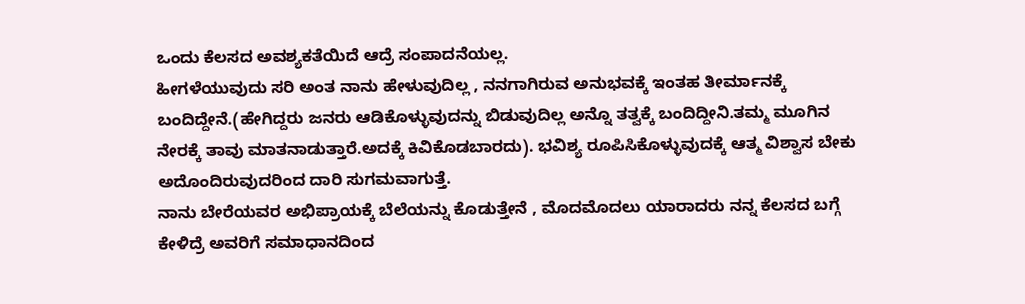ಒಂದು ಕೆಲಸದ ಅವಶ್ಯಕತೆಯಿದೆ ಆದ್ರೆ ಸಂಪಾದನೆಯಲ್ಲ.
ಹೀಗಳೆಯುವುದು ಸರಿ ಅಂತ ನಾನು ಹೇಳುವುದಿಲ್ಲ , ನನಗಾಗಿರುವ ಅನುಭವಕ್ಕೆ ಇಂತಹ ತೀರ್ಮಾನಕ್ಕೆ ಬಂದಿದ್ದೇನೆ.(ಹೇಗಿದ್ದರು ಜನರು ಆಡಿಕೊಳ್ಳುವುದನ್ನು ಬಿಡುವುದಿಲ್ಲ ಅನ್ನೊ ತತ್ವಕ್ಕೆ ಬಂದಿದ್ದೀನಿ.ತಮ್ಮ ಮೂಗಿನ ನೇರಕ್ಕೆ ತಾವು ಮಾತನಾಡುತ್ತಾರೆ.ಅದಕ್ಕೆ ಕಿವಿಕೊಡಬಾರದು). ಭವಿಶ್ಯ ರೂಪಿಸಿಕೊಳ್ಳುವುದಕ್ಕೆ ಆತ್ಮ ವಿಶ್ವಾಸ ಬೇಕು ಅದೊಂದಿರುವುದರಿಂದ ದಾರಿ ಸುಗಮವಾಗುತ್ತೆ.
ನಾನು ಬೇರೆಯವರ ಅಭಿಪ್ರಾಯಕ್ಕೆ ಬೆಲೆಯನ್ನು ಕೊಡುತ್ತೇನೆ , ಮೊದಮೊದಲು ಯಾರಾದರು ನನ್ನ ಕೆಲಸದ ಬಗ್ಗೆ ಕೇಳಿದ್ರೆ ಅವರಿಗೆ ಸಮಾಧಾನದಿಂದ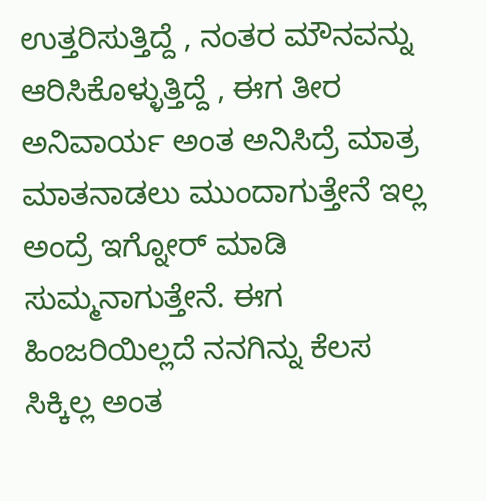ಉತ್ತರಿಸುತ್ತಿದ್ದೆ , ನಂತರ ಮೌನವನ್ನು ಆರಿಸಿಕೊಳ್ಳುತ್ತಿದ್ದೆ , ಈಗ ತೀರ ಅನಿವಾರ್ಯ ಅಂತ ಅನಿಸಿದ್ರೆ ಮಾತ್ರ ಮಾತನಾಡಲು ಮುಂದಾಗುತ್ತೇನೆ ಇಲ್ಲ ಅಂದ್ರೆ ಇಗ್ನೋರ್ ಮಾಡಿ ಸುಮ್ಮನಾಗುತ್ತೇನೆ. ಈಗ ಹಿಂಜರಿಯಿಲ್ಲದೆ ನನಗಿನ್ನು ಕೆಲಸ ಸಿಕ್ಕಿಲ್ಲ ಅಂತ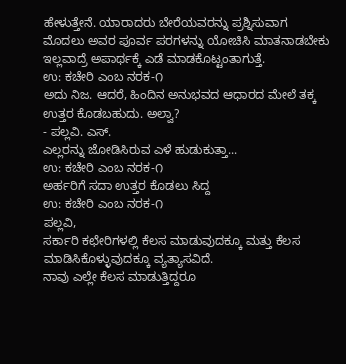ಹೇಳುತ್ತೇನೆ. ಯಾರಾದರು ಬೇರೆಯವರನ್ನು ಪ್ರಶ್ನಿಸುವಾಗ ಮೊದಲು ಅವರ ಪೂರ್ವ ಪರಗಳನ್ನು ಯೋಚಿಸಿ ಮಾತನಾಡಬೇಕು ಇಲ್ಲವಾದ್ರೆ ಅಪಾರ್ಥಕ್ಕೆ ಎಡೆ ಮಾಡಕೊಟ್ಟಂತಾಗುತ್ತೆ.
ಉ: ಕಚೇರಿ ಎಂಬ ನರಕ-೧
ಅದು ನಿಜ. ಆದರೆ, ಹಿಂದಿನ ಅನುಭವದ ಆಧಾರದ ಮೇಲೆ ತಕ್ಕ ಉತ್ತರ ಕೊಡಬಹುದು. ಅಲ್ವಾ?
- ಪಲ್ಲವಿ. ಎಸ್.
ಎಲ್ಲರನ್ನು ಜೋಡಿಸಿರುವ ಎಳೆ ಹುಡುಕುತ್ತಾ...
ಉ: ಕಚೇರಿ ಎಂಬ ನರಕ-೧
ಅರ್ಹರಿಗೆ ಸದಾ ಉತ್ತರ ಕೊಡಲು ಸಿದ್ದ
ಉ: ಕಚೇರಿ ಎಂಬ ನರಕ-೧
ಪಲ್ಲವಿ,
ಸರ್ಕಾರಿ ಕಛೇರಿಗಳಲ್ಲಿ ಕೆಲಸ ಮಾಡುವುದಕ್ಕೂ ಮತ್ತು ಕೆಲಸ ಮಾಡಿಸಿಕೊಳ್ಳುವುದಕ್ಕೂ ವ್ಯತ್ಯಾಸವಿದೆ.
ನಾವು ಎಲ್ಲೇ ಕೆಲಸ ಮಾಡುತ್ತಿದ್ದರೂ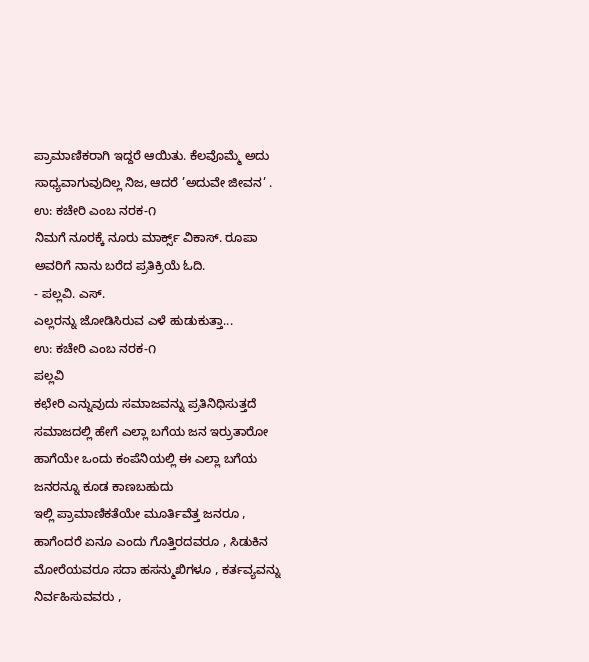ಪ್ರಾಮಾಣಿಕರಾಗಿ ಇದ್ದರೆ ಆಯಿತು. ಕೆಲವೊಮ್ಮೆ ಅದು ಸಾಧ್ಯವಾಗುವುದಿಲ್ಲ ನಿಜ, ಆದರೆ ’ಅದುವೇ ಜೀವನ’ .
ಉ: ಕಚೇರಿ ಎಂಬ ನರಕ-೧
ನಿಮಗೆ ನೂರಕ್ಕೆ ನೂರು ಮಾರ್ಕ್ಸ್ ವಿಕಾಸ್. ರೂಪಾ ಅವರಿಗೆ ನಾನು ಬರೆದ ಪ್ರತಿಕ್ರಿಯೆ ಓದಿ.
- ಪಲ್ಲವಿ. ಎಸ್.
ಎಲ್ಲರನ್ನು ಜೋಡಿಸಿರುವ ಎಳೆ ಹುಡುಕುತ್ತಾ...
ಉ: ಕಚೇರಿ ಎಂಬ ನರಕ-೧
ಪಲ್ಲವಿ
ಕಛೇರಿ ಎನ್ನುವುದು ಸಮಾಜವನ್ನು ಪ್ರತಿನಿಧಿಸುತ್ತದೆ
ಸಮಾಜದಲ್ಲಿ ಹೇಗೆ ಎಲ್ಲಾ ಬಗೆಯ ಜನ ಇರ್ರುತಾರೋ ಹಾಗೆಯೇ ಒಂದು ಕಂಪೆನಿಯಲ್ಲಿ ಈ ಎಲ್ಲಾ ಬಗೆಯ ಜನರನ್ನೂ ಕೂಡ ಕಾಣಬಹುದು
ಇಲ್ಲಿ ಪ್ರಾಮಾಣಿಕತೆಯೇ ಮೂರ್ತಿವೆತ್ತ ಜನರೂ , ಹಾಗೆಂದರೆ ಏನೂ ಎಂದು ಗೊತ್ತಿರದವರೂ , ಸಿಡುಕಿನ ಮೋರೆಯವರೂ ಸದಾ ಹಸನ್ಮುಖಿಗಳೂ , ಕರ್ತವ್ಯವನ್ನು ನಿರ್ವಹಿಸುವವರು ,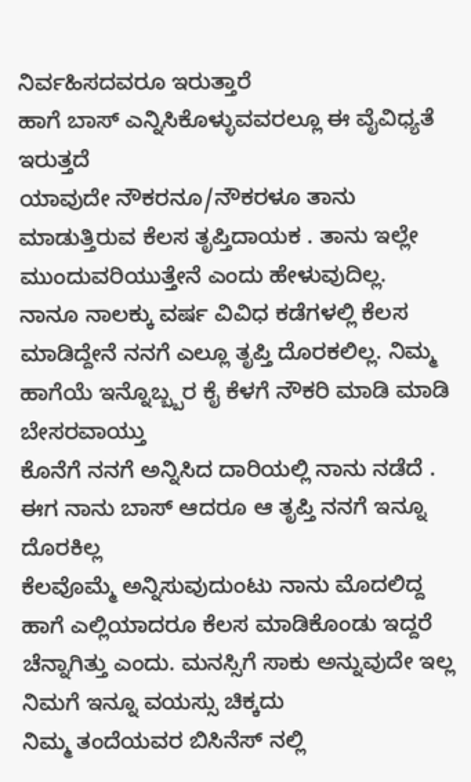ನಿರ್ವಹಿಸದವರೂ ಇರುತ್ತಾರೆ
ಹಾಗೆ ಬಾಸ್ ಎನ್ನಿಸಿಕೊಳ್ಳುವವರಲ್ಲೂ ಈ ವೈವಿಧ್ಯತೆ ಇರುತ್ತದೆ
ಯಾವುದೇ ನೌಕರನೂ/ನೌಕರಳೂ ತಾನು ಮಾಡುತ್ತಿರುವ ಕೆಲಸ ತೃಪ್ತಿದಾಯಕ . ತಾನು ಇಲ್ಲೇ ಮುಂದುವರಿಯುತ್ತೇನೆ ಎಂದು ಹೇಳುವುದಿಲ್ಲ.
ನಾನೂ ನಾಲಕ್ಕು ವರ್ಷ ವಿವಿಧ ಕಡೆಗಳಲ್ಲಿ ಕೆಲಸ ಮಾಡಿದ್ದೇನೆ ನನಗೆ ಎಲ್ಲೂ ತೃಪ್ತಿ ದೊರಕಲಿಲ್ಲ. ನಿಮ್ಮ ಹಾಗೆಯೆ ಇನ್ನೊಬ್ಬ್ಬರ ಕೈ ಕೆಳಗೆ ನೌಕರಿ ಮಾಡಿ ಮಾಡಿ ಬೇಸರವಾಯ್ತು
ಕೊನೆಗೆ ನನಗೆ ಅನ್ನಿಸಿದ ದಾರಿಯಲ್ಲಿ ನಾನು ನಡೆದೆ . ಈಗ ನಾನು ಬಾಸ್ ಆದರೂ ಆ ತೃಪ್ತಿ ನನಗೆ ಇನ್ನೂ ದೊರಕಿಲ್ಲ
ಕೆಲವೊಮ್ಮೆ ಅನ್ನಿಸುವುದುಂಟು ನಾನು ಮೊದಲಿದ್ದ ಹಾಗೆ ಎಲ್ಲಿಯಾದರೂ ಕೆಲಸ ಮಾಡಿಕೊಂಡು ಇದ್ದರೆ ಚೆನ್ನಾಗಿತ್ತು ಎಂದು. ಮನಸ್ಸಿಗೆ ಸಾಕು ಅನ್ನುವುದೇ ಇಲ್ಲ
ನಿಮಗೆ ಇನ್ನೂ ವಯಸ್ಸು ಚಿಕ್ಕದು
ನಿಮ್ಮ ತಂದೆಯವರ ಬಿಸಿನೆಸ್ ನಲ್ಲಿ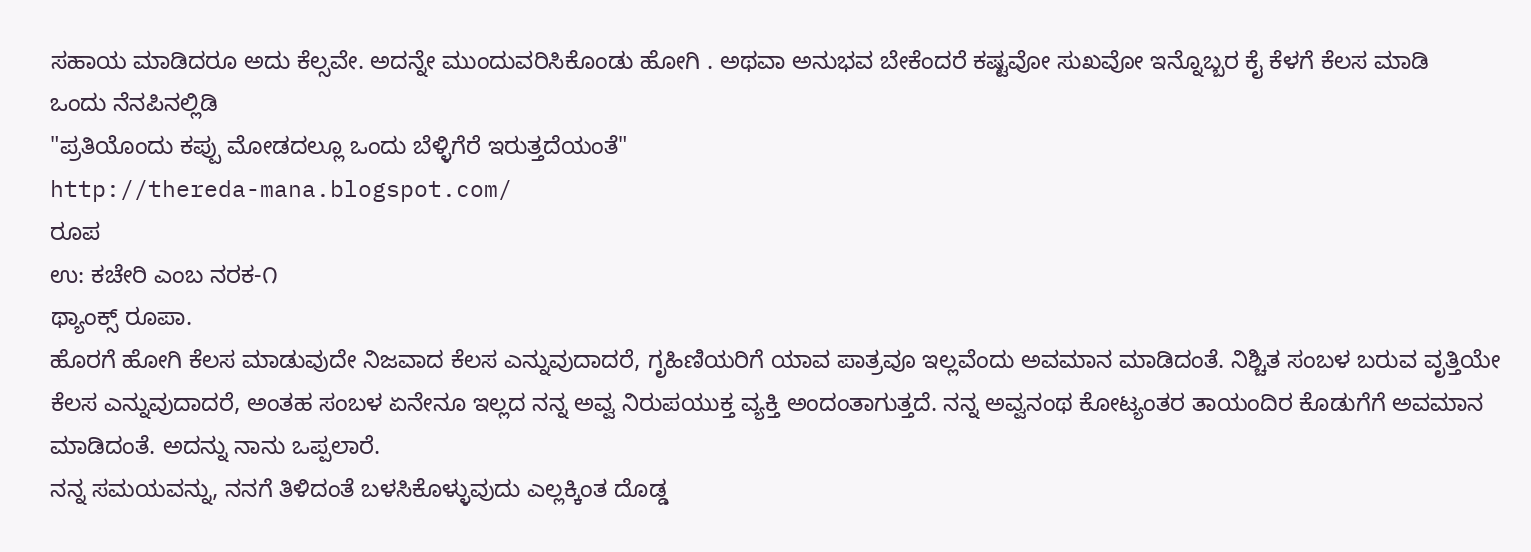ಸಹಾಯ ಮಾಡಿದರೂ ಅದು ಕೆಲ್ಸವೇ. ಅದನ್ನೇ ಮುಂದುವರಿಸಿಕೊಂಡು ಹೋಗಿ . ಅಥವಾ ಅನುಭವ ಬೇಕೆಂದರೆ ಕಷ್ಟವೋ ಸುಖವೋ ಇನ್ನೊಬ್ಬರ ಕೈ ಕೆಳಗೆ ಕೆಲಸ ಮಾಡಿ
ಒಂದು ನೆನಪಿನಲ್ಲಿಡಿ
"ಪ್ರತಿಯೊಂದು ಕಪ್ಪು ಮೋಡದಲ್ಲೂ ಒಂದು ಬೆಳ್ಳಿಗೆರೆ ಇರುತ್ತದೆಯಂತೆ"
http://thereda-mana.blogspot.com/
ರೂಪ
ಉ: ಕಚೇರಿ ಎಂಬ ನರಕ-೧
ಥ್ಯಾಂಕ್ಸ್ ರೂಪಾ.
ಹೊರಗೆ ಹೋಗಿ ಕೆಲಸ ಮಾಡುವುದೇ ನಿಜವಾದ ಕೆಲಸ ಎನ್ನುವುದಾದರೆ, ಗೃಹಿಣಿಯರಿಗೆ ಯಾವ ಪಾತ್ರವೂ ಇಲ್ಲವೆಂದು ಅವಮಾನ ಮಾಡಿದಂತೆ. ನಿಶ್ಚಿತ ಸಂಬಳ ಬರುವ ವೃತ್ತಿಯೇ ಕೆಲಸ ಎನ್ನುವುದಾದರೆ, ಅಂತಹ ಸಂಬಳ ಏನೇನೂ ಇಲ್ಲದ ನನ್ನ ಅವ್ವ ನಿರುಪಯುಕ್ತ ವ್ಯಕ್ತಿ ಅಂದಂತಾಗುತ್ತದೆ. ನನ್ನ ಅವ್ವನಂಥ ಕೋಟ್ಯಂತರ ತಾಯಂದಿರ ಕೊಡುಗೆಗೆ ಅವಮಾನ ಮಾಡಿದಂತೆ. ಅದನ್ನು ನಾನು ಒಪ್ಪಲಾರೆ.
ನನ್ನ ಸಮಯವನ್ನು, ನನಗೆ ತಿಳಿದಂತೆ ಬಳಸಿಕೊಳ್ಳುವುದು ಎಲ್ಲಕ್ಕಿಂತ ದೊಡ್ಡ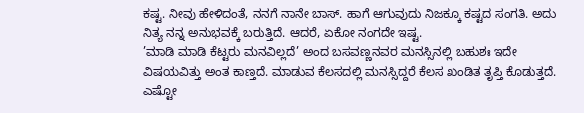ಕಷ್ಟ. ನೀವು ಹೇಳಿದಂತೆ, ನನಗೆ ನಾನೇ ಬಾಸ್. ಹಾಗೆ ಆಗುವುದು ನಿಜಕ್ಕೂ ಕಷ್ಟದ ಸಂಗತಿ. ಅದು ನಿತ್ಯ ನನ್ನ ಅನುಭವಕ್ಕೆ ಬರುತ್ತಿದೆ. ಆದರೆ, ಏಕೋ ನಂಗದೇ ಇಷ್ಟ.
’ಮಾಡಿ ಮಾಡಿ ಕೆಟ್ಟರು ಮನವಿಲ್ಲದೆ’ ಅಂದ ಬಸವಣ್ಣನವರ ಮನಸ್ಸಿನಲ್ಲಿ ಬಹುಶಃ ಇದೇ ವಿಷಯವಿತ್ತು ಅಂತ ಕಾಣ್ತದೆ. ಮಾಡುವ ಕೆಲಸದಲ್ಲಿ ಮನಸ್ಸಿದ್ದರೆ ಕೆಲಸ ಖಂಡಿತ ತೃಪ್ತಿ ಕೊಡುತ್ತದೆ. ಎಷ್ಟೋ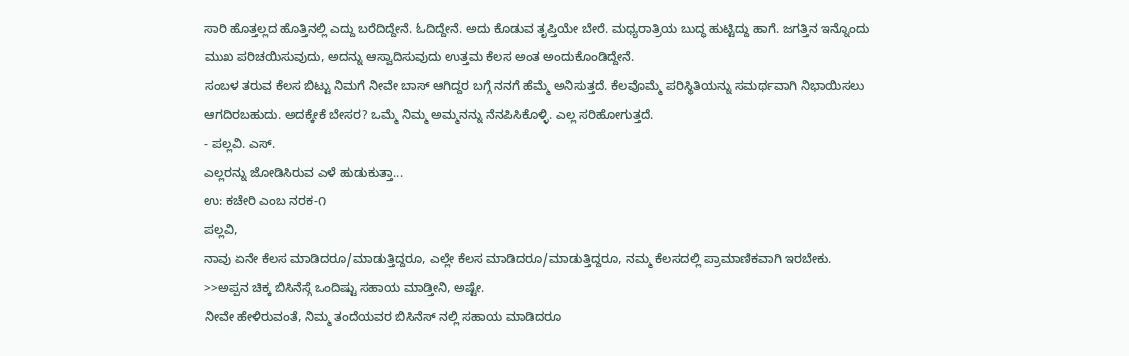ಸಾರಿ ಹೊತ್ತಲ್ಲದ ಹೊತ್ತಿನಲ್ಲಿ ಎದ್ದು ಬರೆದಿದ್ದೇನೆ. ಓದಿದ್ದೇನೆ. ಅದು ಕೊಡುವ ತೃಪ್ತಿಯೇ ಬೇರೆ. ಮಧ್ಯರಾತ್ರಿಯ ಬುದ್ಧ ಹುಟ್ಟಿದ್ದು ಹಾಗೆ. ಜಗತ್ತಿನ ಇನ್ನೊಂದು ಮುಖ ಪರಿಚಯಿಸುವುದು, ಅದನ್ನು ಆಸ್ವಾದಿಸುವುದು ಉತ್ತಮ ಕೆಲಸ ಅಂತ ಅಂದುಕೊಂಡಿದ್ದೇನೆ.
ಸಂಬಳ ತರುವ ಕೆಲಸ ಬಿಟ್ಟು ನಿಮಗೆ ನೀವೇ ಬಾಸ್ ಆಗಿದ್ದರ ಬಗ್ಗೆ ನನಗೆ ಹೆಮ್ಮೆ ಅನಿಸುತ್ತದೆ. ಕೆಲವೊಮ್ಮೆ ಪರಿಸ್ಥಿತಿಯನ್ನು ಸಮರ್ಥವಾಗಿ ನಿಭಾಯಿಸಲು ಆಗದಿರಬಹುದು. ಅದಕ್ಕೇಕೆ ಬೇಸರ? ಒಮ್ಮೆ ನಿಮ್ಮ ಅಮ್ಮನನ್ನು ನೆನಪಿಸಿಕೊಳ್ಳಿ. ಎಲ್ಲ ಸರಿಹೋಗುತ್ತದೆ.
- ಪಲ್ಲವಿ. ಎಸ್.
ಎಲ್ಲರನ್ನು ಜೋಡಿಸಿರುವ ಎಳೆ ಹುಡುಕುತ್ತಾ...
ಉ: ಕಚೇರಿ ಎಂಬ ನರಕ-೧
ಪಲ್ಲವಿ,
ನಾವು ಏನೇ ಕೆಲಸ ಮಾಡಿದರೂ/ಮಾಡುತ್ತಿದ್ದರೂ, ಎಲ್ಲೇ ಕೆಲಸ ಮಾಡಿದರೂ/ಮಾಡುತ್ತಿದ್ದರೂ, ನಮ್ಮ ಕೆಲಸದಲ್ಲಿ ಪ್ರಾಮಾಣಿಕವಾಗಿ ಇರಬೇಕು.
>>ಅಪ್ಪನ ಚಿಕ್ಕ ಬಿಸಿನೆಸ್ಗೆ ಒಂದಿಷ್ಟು ಸಹಾಯ ಮಾಡ್ತೀನಿ, ಅಷ್ಟೇ.
ನೀವೇ ಹೇಳಿರುವಂತೆ, ನಿಮ್ಮ ತಂದೆಯವರ ಬಿಸಿನೆಸ್ ನಲ್ಲಿ ಸಹಾಯ ಮಾಡಿದರೂ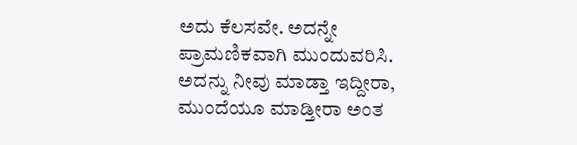ಅದು ಕೆಲಸವೇ. ಅದನ್ನೇ ಪ್ರಾಮಣಿಕವಾಗಿ ಮುಂದುವರಿಸಿ. ಅದನ್ನು ನೀವು ಮಾಡ್ತಾ ಇದ್ದೀರಾ, ಮುಂದೆಯೂ ಮಾಡ್ತೀರಾ ಅಂತ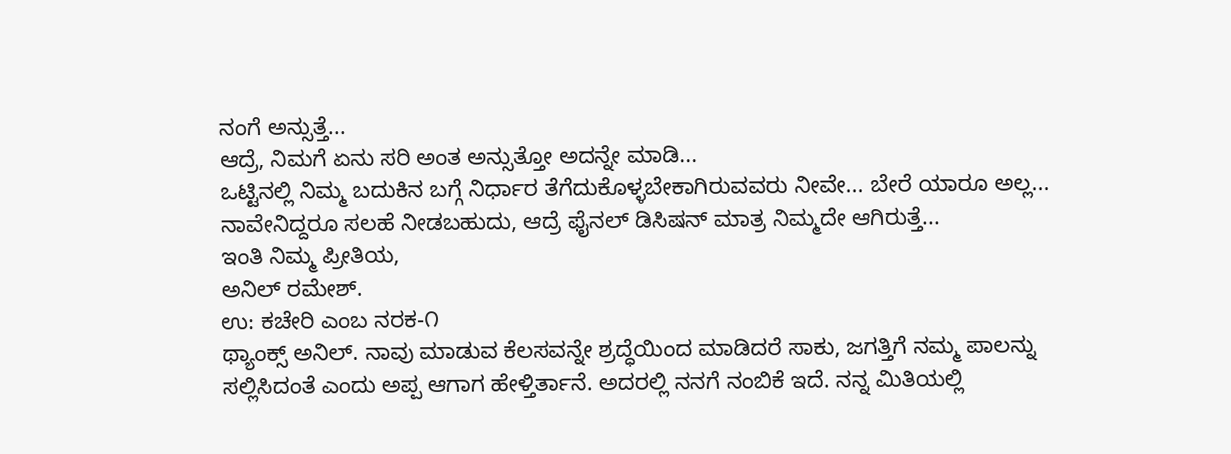ನಂಗೆ ಅನ್ಸುತ್ತೆ...
ಆದ್ರೆ, ನಿಮಗೆ ಏನು ಸರಿ ಅಂತ ಅನ್ಸುತ್ತೋ ಅದನ್ನೇ ಮಾಡಿ...
ಒಟ್ಟಿನಲ್ಲಿ ನಿಮ್ಮ ಬದುಕಿನ ಬಗ್ಗೆ ನಿರ್ಧಾರ ತೆಗೆದುಕೊಳ್ಳಬೇಕಾಗಿರುವವರು ನೀವೇ... ಬೇರೆ ಯಾರೂ ಅಲ್ಲ... ನಾವೇನಿದ್ದರೂ ಸಲಹೆ ನೀಡಬಹುದು, ಆದ್ರೆ ಫೈನಲ್ ಡಿಸಿಷನ್ ಮಾತ್ರ ನಿಮ್ಮದೇ ಆಗಿರುತ್ತೆ...
ಇಂತಿ ನಿಮ್ಮ ಪ್ರೀತಿಯ,
ಅನಿಲ್ ರಮೇಶ್.
ಉ: ಕಚೇರಿ ಎಂಬ ನರಕ-೧
ಥ್ಯಾಂಕ್ಸ್ ಅನಿಲ್. ನಾವು ಮಾಡುವ ಕೆಲಸವನ್ನೇ ಶ್ರದ್ಧೆಯಿಂದ ಮಾಡಿದರೆ ಸಾಕು, ಜಗತ್ತಿಗೆ ನಮ್ಮ ಪಾಲನ್ನು ಸಲ್ಲಿಸಿದಂತೆ ಎಂದು ಅಪ್ಪ ಆಗಾಗ ಹೇಳ್ತಿರ್ತಾನೆ. ಅದರಲ್ಲಿ ನನಗೆ ನಂಬಿಕೆ ಇದೆ. ನನ್ನ ಮಿತಿಯಲ್ಲಿ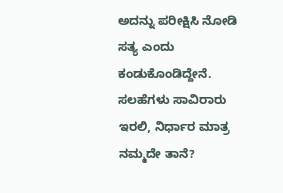ಅದನ್ನು ಪರೀಕ್ಷಿಸಿ ನೋಡಿ ಸತ್ಯ ಎಂದು ಕಂಡುಕೊಂಡಿದ್ದೇನೆ.
ಸಲಹೆಗಳು ಸಾವಿರಾರು ಇರಲಿ, ನಿರ್ಧಾರ ಮಾತ್ರ ನಮ್ಮದೇ ತಾನೆ?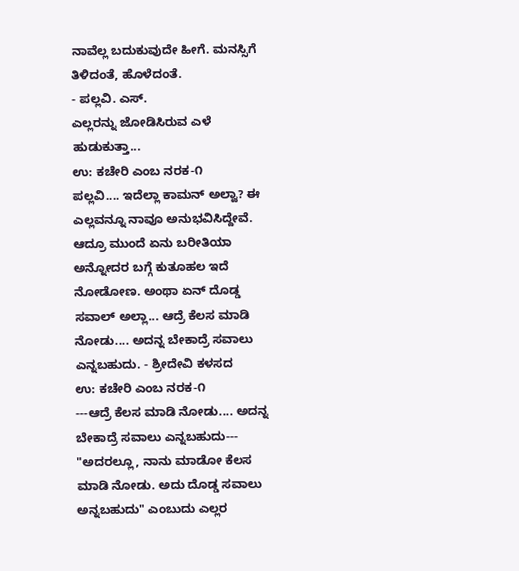ನಾವೆಲ್ಲ ಬದುಕುವುದೇ ಹೀಗೆ. ಮನಸ್ಸಿಗೆ ತಿಳಿದಂತೆ, ಹೊಳೆದಂತೆ.
- ಪಲ್ಲವಿ. ಎಸ್.
ಎಲ್ಲರನ್ನು ಜೋಡಿಸಿರುವ ಎಳೆ ಹುಡುಕುತ್ತಾ...
ಉ: ಕಚೇರಿ ಎಂಬ ನರಕ-೧
ಪಲ್ಲವಿ.... ಇದೆಲ್ಲಾ ಕಾಮನ್ ಅಲ್ವಾ? ಈ ಎಲ್ಲವನ್ನೂ ನಾವೂ ಅನುಭವಿಸಿದ್ದೇವೆ. ಆದ್ರೂ ಮುಂದೆ ಏನು ಬರೀತಿಯಾ ಅನ್ನೋದರ ಬಗ್ಗೆ ಕುತೂಹಲ ಇದೆ ನೋಡೋಣ. ಅಂಥಾ ಏನ್ ದೊಡ್ಡ ಸವಾಲ್ ಅಲ್ಲಾ... ಆದ್ರೆ ಕೆಲಸ ಮಾಡಿ ನೋಡು.... ಅದನ್ನ ಬೇಕಾದ್ರೆ ಸವಾಲು ಎನ್ನಬಹುದು. - ಶ್ರೀದೇವಿ ಕಳಸದ
ಉ: ಕಚೇರಿ ಎಂಬ ನರಕ-೧
---ಆದ್ರೆ ಕೆಲಸ ಮಾಡಿ ನೋಡು.... ಅದನ್ನ ಬೇಕಾದ್ರೆ ಸವಾಲು ಎನ್ನಬಹುದು---
"ಅದರಲ್ಲೂ, ನಾನು ಮಾಡೋ ಕೆಲಸ ಮಾಡಿ ನೋಡು. ಅದು ದೊಡ್ಡ ಸವಾಲು ಅನ್ನಬಹುದು" ಎಂಬುದು ಎಲ್ಲರ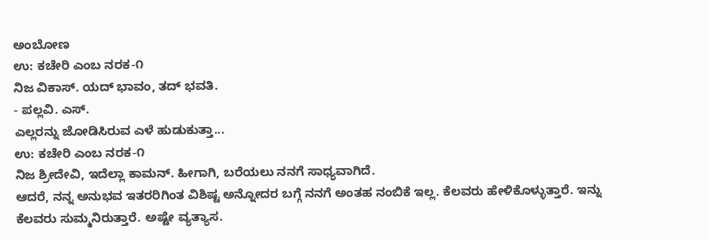ಅಂಬೋಣ
ಉ: ಕಚೇರಿ ಎಂಬ ನರಕ-೧
ನಿಜ ವಿಕಾಸ್. ಯದ್ ಭಾವಂ, ತದ್ ಭವತಿ.
- ಪಲ್ಲವಿ. ಎಸ್.
ಎಲ್ಲರನ್ನು ಜೋಡಿಸಿರುವ ಎಳೆ ಹುಡುಕುತ್ತಾ...
ಉ: ಕಚೇರಿ ಎಂಬ ನರಕ-೧
ನಿಜ ಶ್ರೀದೇವಿ, ಇದೆಲ್ಲಾ ಕಾಮನ್. ಹೀಗಾಗಿ, ಬರೆಯಲು ನನಗೆ ಸಾಧ್ಯವಾಗಿದೆ.
ಆದರೆ, ನನ್ನ ಅನುಭವ ಇತರರಿಗಿಂತ ವಿಶಿಷ್ಟ ಅನ್ನೋದರ ಬಗ್ಗೆ ನನಗೆ ಅಂತಹ ನಂಬಿಕೆ ಇಲ್ಲ. ಕೆಲವರು ಹೇಳಿಕೊಳ್ಳುತ್ತಾರೆ. ಇನ್ನು ಕೆಲವರು ಸುಮ್ಮನಿರುತ್ತಾರೆ. ಅಷ್ಟೇ ವ್ಯತ್ಯಾಸ.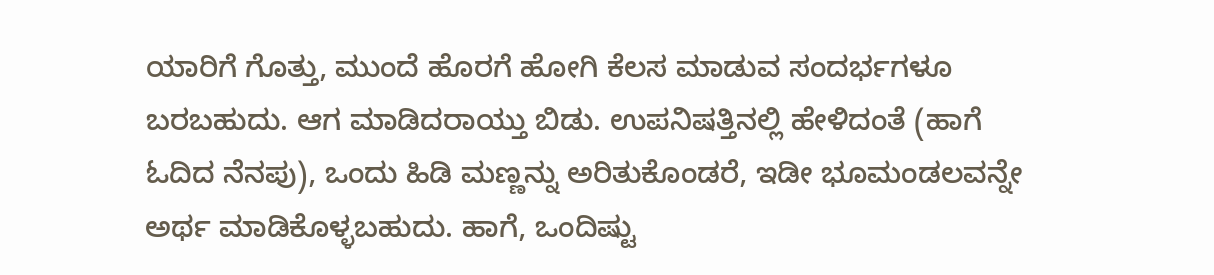ಯಾರಿಗೆ ಗೊತ್ತು, ಮುಂದೆ ಹೊರಗೆ ಹೋಗಿ ಕೆಲಸ ಮಾಡುವ ಸಂದರ್ಭಗಳೂ ಬರಬಹುದು. ಆಗ ಮಾಡಿದರಾಯ್ತು ಬಿಡು. ಉಪನಿಷತ್ತಿನಲ್ಲಿ ಹೇಳಿದಂತೆ (ಹಾಗೆ ಓದಿದ ನೆನಪು), ಒಂದು ಹಿಡಿ ಮಣ್ಣನ್ನು ಅರಿತುಕೊಂಡರೆ, ಇಡೀ ಭೂಮಂಡಲವನ್ನೇ ಅರ್ಥ ಮಾಡಿಕೊಳ್ಳಬಹುದು. ಹಾಗೆ, ಒಂದಿಷ್ಟು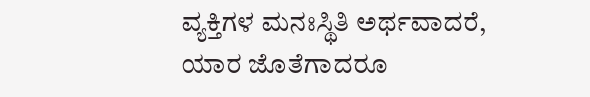ವ್ಯಕ್ತಿಗಳ ಮನಃಸ್ಥಿತಿ ಅರ್ಥವಾದರೆ, ಯಾರ ಜೊತೆಗಾದರೂ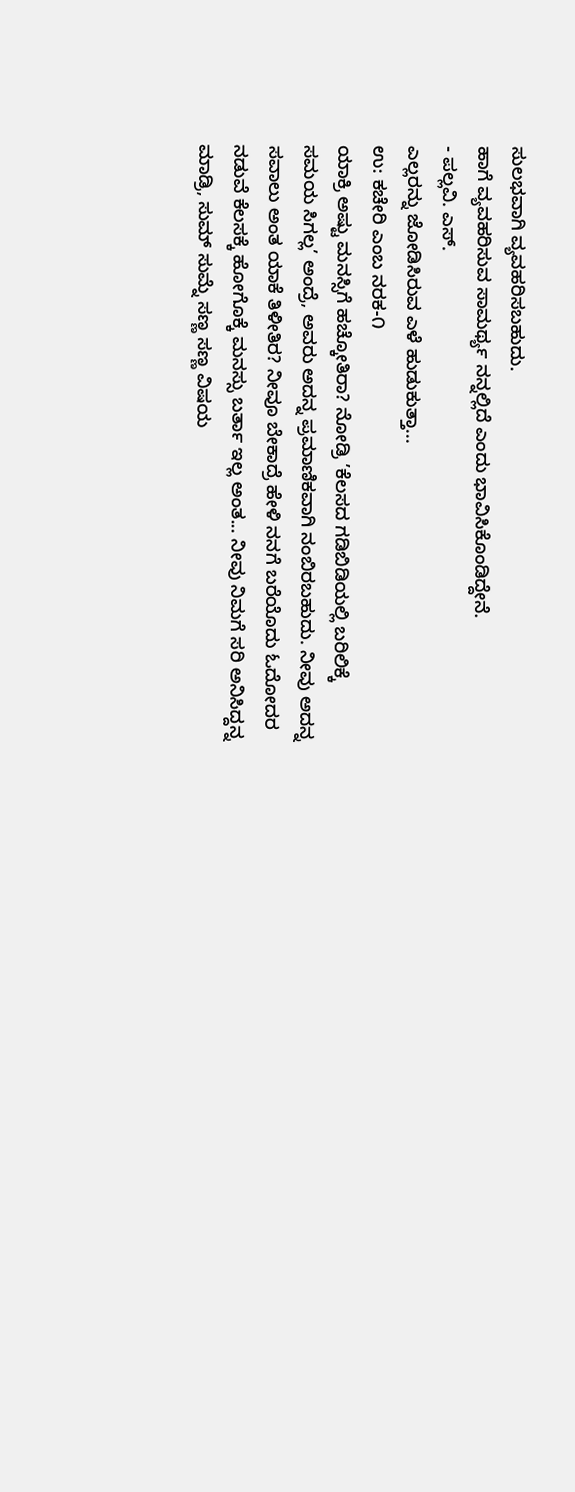ಸುಲಭವಾಗಿ ವ್ಯವಹರಿಸಬಹುದು.
ಹಾಗೆ ವ್ಯವಹರಿಸುವ ಸಾಮರ್ಥ್ಯ ನನ್ನಲ್ಲಿದೆ ಎಂದು ಭಾವಿಸಿಕೊಂಡಿದ್ದೇನೆ.
- ಪಲ್ಲವಿ. ಎಸ್.
ಎಲ್ಲರನ್ನು ಜೋಡಿಸಿರುವ ಎಳೆ ಹುಡುಕುತ್ತಾ...
ಉ: ಕಚೇರಿ ಎಂಬ ನರಕ-೧
ಯಾಕ್ರಿ ಅಷ್ಟು ಮನಸ್ಸಿಗೆ ಹಚ್ಕೋತಿರಾ? ನೋಡ್ರಿ ’ಕೆಲಸದ ಗಡಿಬಿಡಿಯಲ್ಲಿ ಬರಿಲಿಕ್ಕೆ ಸಮಯ ಸಿಗಲ್ಲ’ ಅಂದ್ರೆ, ಅವರು ಅದನ್ನ ಪ್ರಮಾಣಿಕವಾಗಿ ನಂಬಿರಬಹುದು. ನೀವು ಅದನ್ನ ಸವಾಲು ಅಂತ ಯಾಕೆ ತಿಳೀತಿರ? ನೀವೂ ಬೇಕಾದ್ರೆ ಹೇಳಿ ನನಗೆ ಬರೆಯೊದು ಓದೋದರ ನಡುವೆ ಕೆಲಸಕ್ಕೆ ಹೋಗೊಕ್ಕೆ ಮನಸ್ಸು ಬರ್ತಾ ಇಲ್ಲ ಅಂತ... ನೀವು ನಿಮಗೆ ಸರಿ ಅನಿಸಿದ್ದನ್ನ ಮಾಡ್ರಿ, ಸುಮ್ ಸುಮ್ನೆ ಸಣ್ಣ ಸಣ್ಣ ವಿಷಯ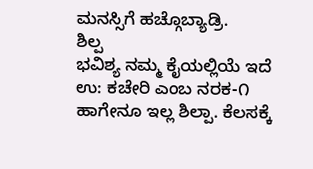ಮನಸ್ಸಿಗೆ ಹಚ್ಗೊಬ್ಯಾಡ್ರಿ.
ಶಿಲ್ಪ
ಭವಿಶ್ಯ ನಮ್ಮ ಕೈಯಲ್ಲಿಯೆ ಇದೆ
ಉ: ಕಚೇರಿ ಎಂಬ ನರಕ-೧
ಹಾಗೇನೂ ಇಲ್ಲ ಶಿಲ್ಪಾ. ಕೆಲಸಕ್ಕೆ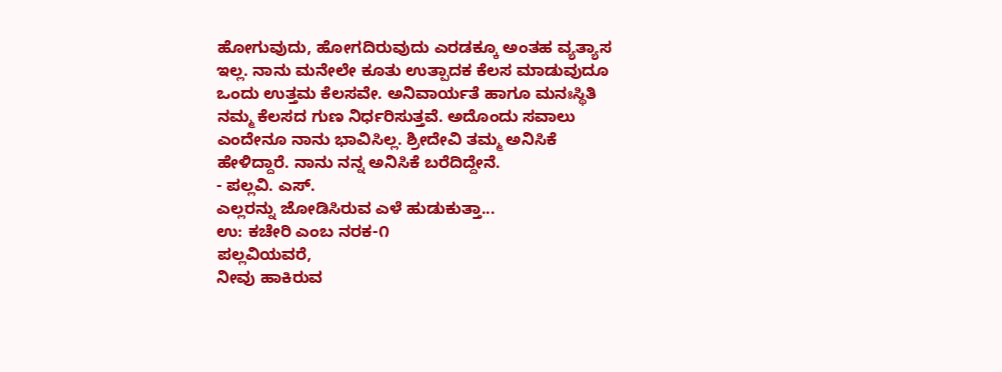ಹೋಗುವುದು, ಹೋಗದಿರುವುದು ಎರಡಕ್ಕೂ ಅಂತಹ ವ್ಯತ್ಯಾಸ ಇಲ್ಲ. ನಾನು ಮನೇಲೇ ಕೂತು ಉತ್ಪಾದಕ ಕೆಲಸ ಮಾಡುವುದೂ ಒಂದು ಉತ್ತಮ ಕೆಲಸವೇ. ಅನಿವಾರ್ಯತೆ ಹಾಗೂ ಮನಃಸ್ಥಿತಿ ನಮ್ಮ ಕೆಲಸದ ಗುಣ ನಿರ್ಧರಿಸುತ್ತವೆ. ಅದೊಂದು ಸವಾಲು ಎಂದೇನೂ ನಾನು ಭಾವಿಸಿಲ್ಲ. ಶ್ರೀದೇವಿ ತಮ್ಮ ಅನಿಸಿಕೆ ಹೇಳಿದ್ದಾರೆ. ನಾನು ನನ್ನ ಅನಿಸಿಕೆ ಬರೆದಿದ್ದೇನೆ.
- ಪಲ್ಲವಿ. ಎಸ್.
ಎಲ್ಲರನ್ನು ಜೋಡಿಸಿರುವ ಎಳೆ ಹುಡುಕುತ್ತಾ...
ಉ: ಕಚೇರಿ ಎಂಬ ನರಕ-೧
ಪಲ್ಲವಿಯವರೆ,
ನೀವು ಹಾಕಿರುವ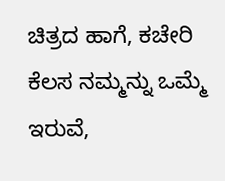ಚಿತ್ರದ ಹಾಗೆ, ಕಚೇರಿ ಕೆಲಸ ನಮ್ಮನ್ನು ಒಮ್ಮೆ ಇರುವೆ,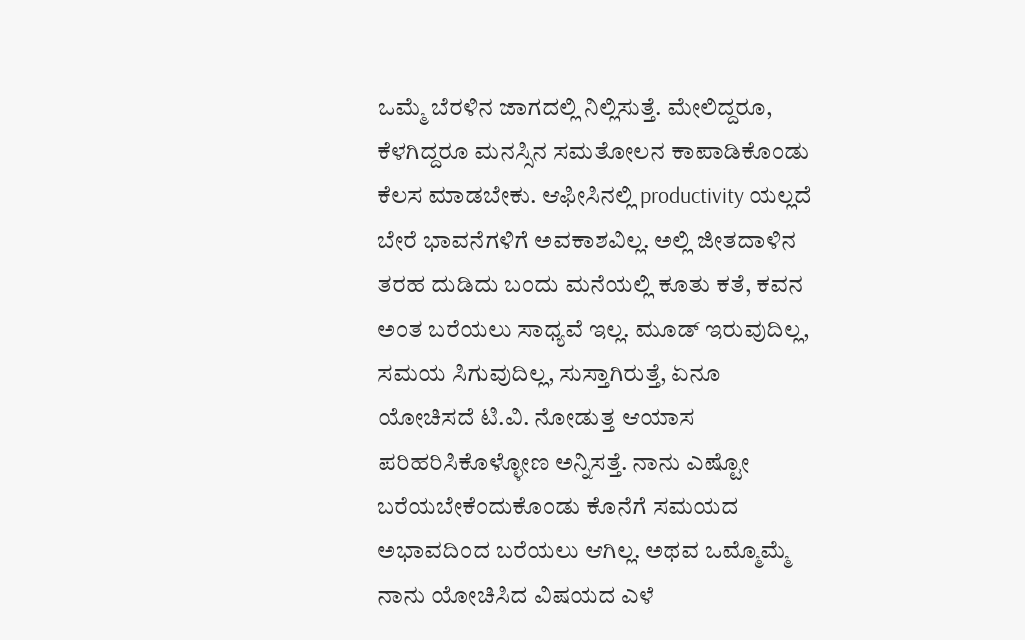ಒಮ್ಮೆ ಬೆರಳಿನ ಜಾಗದಲ್ಲಿ ನಿಲ್ಲಿಸುತ್ತೆ. ಮೇಲಿದ್ದರೂ, ಕೆಳಗಿದ್ದರೂ ಮನಸ್ಸಿನ ಸಮತೋಲನ ಕಾಪಾಡಿಕೊಂಡು ಕೆಲಸ ಮಾಡಬೇಕು. ಆಫೀಸಿನಲ್ಲಿ productivity ಯಲ್ಲದೆ ಬೇರೆ ಭಾವನೆಗಳಿಗೆ ಅವಕಾಶವಿಲ್ಲ. ಅಲ್ಲಿ ಜೀತದಾಳಿನ ತರಹ ದುಡಿದು ಬಂದು ಮನೆಯಲ್ಲಿ ಕೂತು ಕತೆ, ಕವನ ಅಂತ ಬರೆಯಲು ಸಾಧ್ಯವೆ ಇಲ್ಲ. ಮೂಡ್ ಇರುವುದಿಲ್ಲ, ಸಮಯ ಸಿಗುವುದಿಲ್ಲ, ಸುಸ್ತಾಗಿರುತ್ತೆ, ಏನೂ ಯೋಚಿಸದೆ ಟಿ.ವಿ. ನೋಡುತ್ತ ಆಯಾಸ ಪರಿಹರಿಸಿಕೊಳ್ಳೋಣ ಅನ್ನಿಸತ್ತೆ. ನಾನು ಎಷ್ಟೋ ಬರೆಯಬೇಕೆಂದುಕೊಂಡು ಕೊನೆಗೆ ಸಮಯದ ಅಭಾವದಿಂದ ಬರೆಯಲು ಆಗಿಲ್ಲ. ಅಥವ ಒಮ್ಮೊಮ್ಮೆ ನಾನು ಯೋಚಿಸಿದ ವಿಷಯದ ಎಳೆ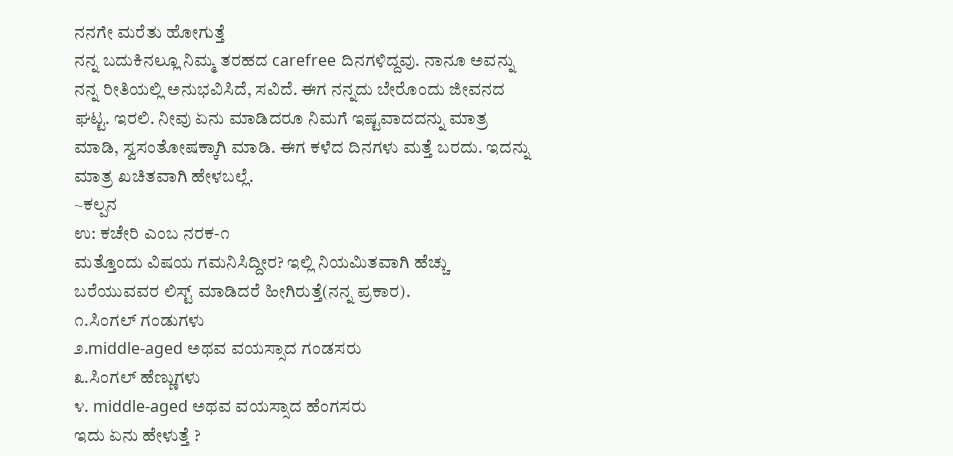ನನಗೇ ಮರೆತು ಹೋಗುತ್ತೆ
ನನ್ನ ಬದುಕಿನಲ್ಲೂ ನಿಮ್ಮ ತರಹದ carefree ದಿನಗಳಿದ್ದವು. ನಾನೂ ಅವನ್ನು ನನ್ನ ರೀತಿಯಲ್ಲಿ ಅನುಭವಿಸಿದೆ, ಸವಿದೆ. ಈಗ ನನ್ನದು ಬೇರೊಂದು ಜೀವನದ ಘಟ್ಟ. ಇರಲಿ. ನೀವು ಏನು ಮಾಡಿದರೂ ನಿಮಗೆ ಇಷ್ಟವಾದದನ್ನು ಮಾತ್ರ ಮಾಡಿ, ಸ್ವಸಂತೋಷಕ್ಕಾಗಿ ಮಾಡಿ. ಈಗ ಕಳೆದ ದಿನಗಳು ಮತ್ತೆ ಬರದು. ಇದನ್ನು ಮಾತ್ರ ಖಚಿತವಾಗಿ ಹೇಳಬಲ್ಲೆ.
~ಕಲ್ಪನ
ಉ: ಕಚೇರಿ ಎಂಬ ನರಕ-೧
ಮತ್ತೊಂದು ವಿಷಯ ಗಮನಿಸಿದ್ದೀರ? ಇಲ್ಲಿ ನಿಯಮಿತವಾಗಿ ಹೆಚ್ಚು ಬರೆಯುವವರ ಲಿಸ್ಟ್ ಮಾಡಿದರೆ ಹೀಗಿರುತ್ತೆ(ನನ್ನ ಪ್ರಕಾರ).
೧.ಸಿಂಗಲ್ ಗಂಡುಗಳು
೨.middle-aged ಅಥವ ವಯಸ್ಸಾದ ಗಂಡಸರು
೩.ಸಿಂಗಲ್ ಹೆಣ್ಣುಗಳು
೪. middle-aged ಅಥವ ವಯಸ್ಸಾದ ಹೆಂಗಸರು
ಇದು ಏನು ಹೇಳುತ್ತೆ ?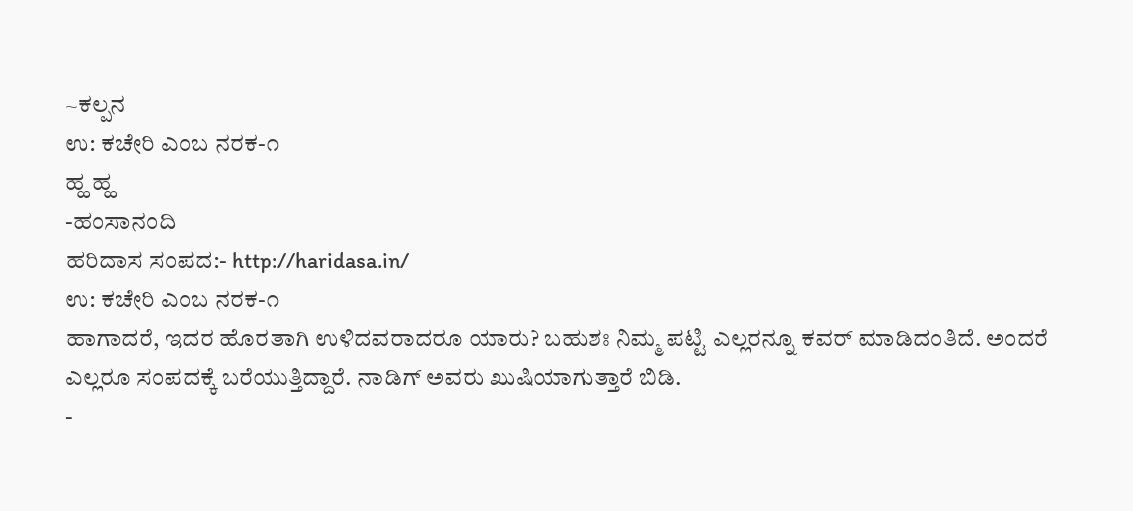~ಕಲ್ಪನ
ಉ: ಕಚೇರಿ ಎಂಬ ನರಕ-೧
ಹ್ಹ ಹ್ಹ
-ಹಂಸಾನಂದಿ
ಹರಿದಾಸ ಸಂಪದ:- http://haridasa.in/
ಉ: ಕಚೇರಿ ಎಂಬ ನರಕ-೧
ಹಾಗಾದರೆ, ಇದರ ಹೊರತಾಗಿ ಉಳಿದವರಾದರೂ ಯಾರು? ಬಹುಶಃ ನಿಮ್ಮ ಪಟ್ಟಿ ಎಲ್ಲರನ್ನೂ ಕವರ್ ಮಾಡಿದಂತಿದೆ. ಅಂದರೆ ಎಲ್ಲರೂ ಸಂಪದಕ್ಕೆ ಬರೆಯುತ್ತಿದ್ದಾರೆ. ನಾಡಿಗ್ ಅವರು ಖುಷಿಯಾಗುತ್ತಾರೆ ಬಿಡಿ.
-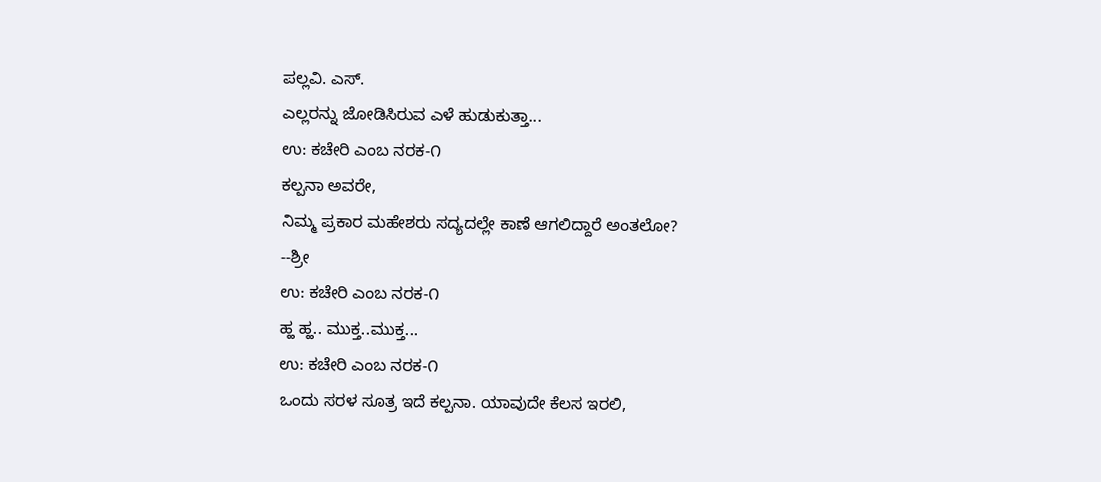ಪಲ್ಲವಿ. ಎಸ್.
ಎಲ್ಲರನ್ನು ಜೋಡಿಸಿರುವ ಎಳೆ ಹುಡುಕುತ್ತಾ...
ಉ: ಕಚೇರಿ ಎಂಬ ನರಕ-೧
ಕಲ್ಪನಾ ಅವರೇ,
ನಿಮ್ಮ ಪ್ರಕಾರ ಮಹೇಶರು ಸದ್ಯದಲ್ಲೇ ಕಾಣೆ ಆಗಲಿದ್ದಾರೆ ಅಂತಲೋ?
--ಶ್ರೀ
ಉ: ಕಚೇರಿ ಎಂಬ ನರಕ-೧
ಹ್ಹ ಹ್ಹ.. ಮುಕ್ತ..ಮುಕ್ತ...
ಉ: ಕಚೇರಿ ಎಂಬ ನರಕ-೧
ಒಂದು ಸರಳ ಸೂತ್ರ ಇದೆ ಕಲ್ಪನಾ. ಯಾವುದೇ ಕೆಲಸ ಇರಲಿ,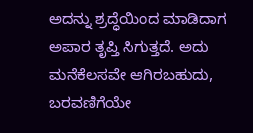ಅದನ್ನು ಶ್ರದ್ಧೆಯಿಂದ ಮಾಡಿದಾಗ ಅಪಾರ ತೃಪ್ತಿ ಸಿಗುತ್ತದೆ. ಅದು ಮನೆಕೆಲಸವೇ ಆಗಿರಬಹುದು, ಬರವಣಿಗೆಯೇ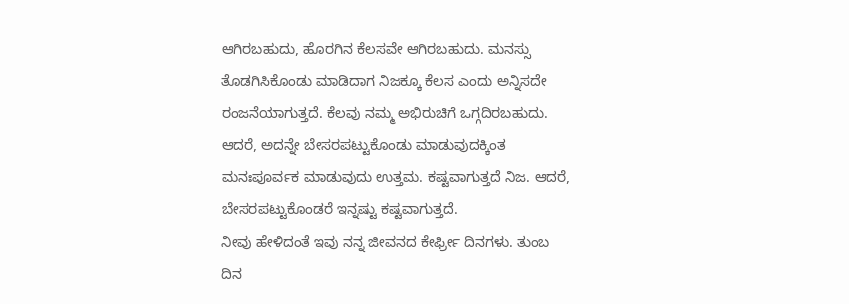ಆಗಿರಬಹುದು, ಹೊರಗಿನ ಕೆಲಸವೇ ಆಗಿರಬಹುದು. ಮನಸ್ಸು ತೊಡಗಿಸಿಕೊಂಡು ಮಾಡಿದಾಗ ನಿಜಕ್ಕೂ ಕೆಲಸ ಎಂದು ಅನ್ನಿಸದೇ ರಂಜನೆಯಾಗುತ್ತದೆ. ಕೆಲವು ನಮ್ಮ ಅಭಿರುಚಿಗೆ ಒಗ್ಗದಿರಬಹುದು. ಆದರೆ, ಅದನ್ನೇ ಬೇಸರಪಟ್ಟುಕೊಂಡು ಮಾಡುವುದಕ್ಕಿಂತ ಮನಃಪೂರ್ವಕ ಮಾಡುವುದು ಉತ್ತಮ. ಕಷ್ಟವಾಗುತ್ತದೆ ನಿಜ. ಆದರೆ, ಬೇಸರಪಟ್ಟುಕೊಂಡರೆ ಇನ್ನಷ್ಟು ಕಷ್ಟವಾಗುತ್ತದೆ.
ನೀವು ಹೇಳಿದಂತೆ ಇವು ನನ್ನ ಜೀವನದ ಕೇರ್ಫ್ರೀ ದಿನಗಳು. ತುಂಬ ದಿನ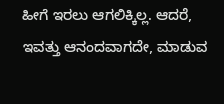ಹೀಗೆ ಇರಲು ಆಗಲಿಕ್ಕಿಲ್ಲ. ಆದರೆ, ಇವತ್ತು ಆನಂದವಾಗದೇ, ಮಾಡುವ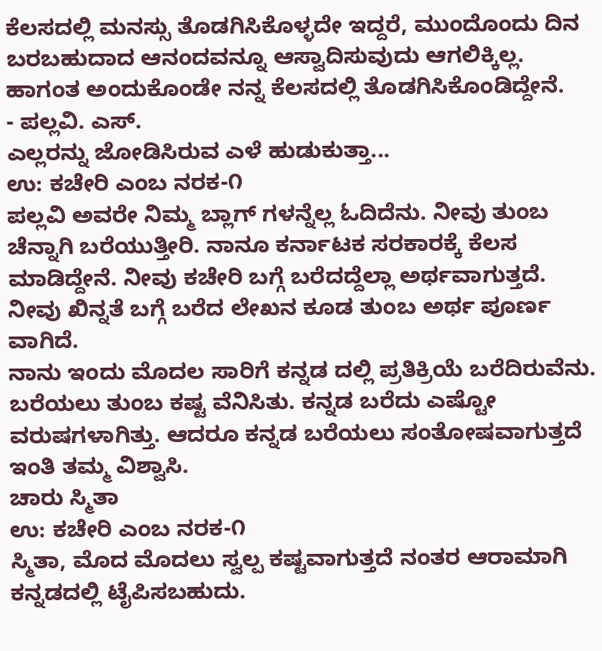ಕೆಲಸದಲ್ಲಿ ಮನಸ್ಸು ತೊಡಗಿಸಿಕೊಳ್ಳದೇ ಇದ್ದರೆ, ಮುಂದೊಂದು ದಿನ ಬರಬಹುದಾದ ಆನಂದವನ್ನೂ ಆಸ್ವಾದಿಸುವುದು ಆಗಲಿಕ್ಕಿಲ್ಲ. ಹಾಗಂತ ಅಂದುಕೊಂಡೇ ನನ್ನ ಕೆಲಸದಲ್ಲಿ ತೊಡಗಿಸಿಕೊಂಡಿದ್ದೇನೆ.
- ಪಲ್ಲವಿ. ಎಸ್.
ಎಲ್ಲರನ್ನು ಜೋಡಿಸಿರುವ ಎಳೆ ಹುಡುಕುತ್ತಾ...
ಉ: ಕಚೇರಿ ಎಂಬ ನರಕ-೧
ಪಲ್ಲವಿ ಅವರೇ ನಿಮ್ಮ ಬ್ಲಾಗ್ ಗಳನ್ನೆಲ್ಲ ಓದಿದೆನು. ನೀವು ತುಂಬ ಚೆನ್ನಾಗಿ ಬರೆಯುತ್ತೀರಿ. ನಾನೂ ಕರ್ನಾಟಕ ಸರಕಾರಕ್ಕೆ ಕೆಲಸ ಮಾಡಿದ್ದೇನೆ. ನೀವು ಕಚೇರಿ ಬಗ್ಗೆ ಬರೆದದ್ದೆಲ್ಲಾ ಅರ್ಥವಾಗುತ್ತದೆ. ನೀವು ಖಿನ್ನತೆ ಬಗ್ಗೆ ಬರೆದ ಲೇಖನ ಕೂಡ ತುಂಬ ಅರ್ಥ ಪೂರ್ಣ ವಾಗಿದೆ.
ನಾನು ಇಂದು ಮೊದಲ ಸಾರಿಗೆ ಕನ್ನಡ ದಲ್ಲಿ ಪ್ರತಿಕ್ರಿಯೆ ಬರೆದಿರುವೆನು. ಬರೆಯಲು ತುಂಬ ಕಷ್ಟ ವೆನಿಸಿತು. ಕನ್ನಡ ಬರೆದು ಎಷ್ಟೋ ವರುಷಗಳಾಗಿತ್ತು. ಆದರೂ ಕನ್ನಡ ಬರೆಯಲು ಸಂತೋಷವಾಗುತ್ತದೆ ಇಂತಿ ತಮ್ಮ ವಿಶ್ವಾಸಿ.
ಚಾರು ಸ್ಮಿತಾ
ಉ: ಕಚೇರಿ ಎಂಬ ನರಕ-೧
ಸ್ಮಿತಾ, ಮೊದ ಮೊದಲು ಸ್ವಲ್ಪ ಕಷ್ಟವಾಗುತ್ತದೆ ನಂತರ ಆರಾಮಾಗಿ ಕನ್ನಡದಲ್ಲಿ ಟೈಪಿಸಬಹುದು.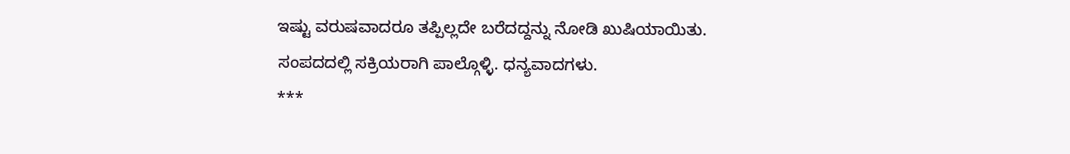ಇಷ್ಟು ವರುಷವಾದರೂ ತಪ್ಪಿಲ್ಲದೇ ಬರೆದದ್ದನ್ನು ನೋಡಿ ಖುಷಿಯಾಯಿತು.
ಸಂಪದದಲ್ಲಿ ಸಕ್ರಿಯರಾಗಿ ಪಾಲ್ಗೊಳ್ಳಿ. ಧನ್ಯವಾದಗಳು.
***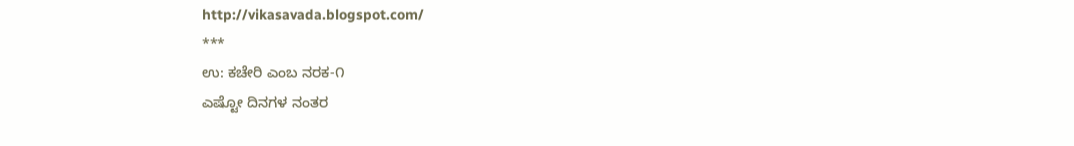http://vikasavada.blogspot.com/
***
ಉ: ಕಚೇರಿ ಎಂಬ ನರಕ-೧
ಎಷ್ಟೋ ದಿನಗಳ ನಂತರ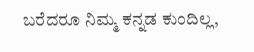ಬರೆದರೂ ನಿಮ್ಮ ಕನ್ನಡ ಕುಂದಿಲ್ಲ,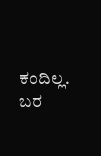ಕಂದಿಲ್ಲ. ಬರ